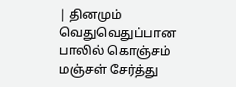| தினமும் வெதுவெதுப்பான பாலில் கொஞ்சம் மஞ்சள் சேர்த்து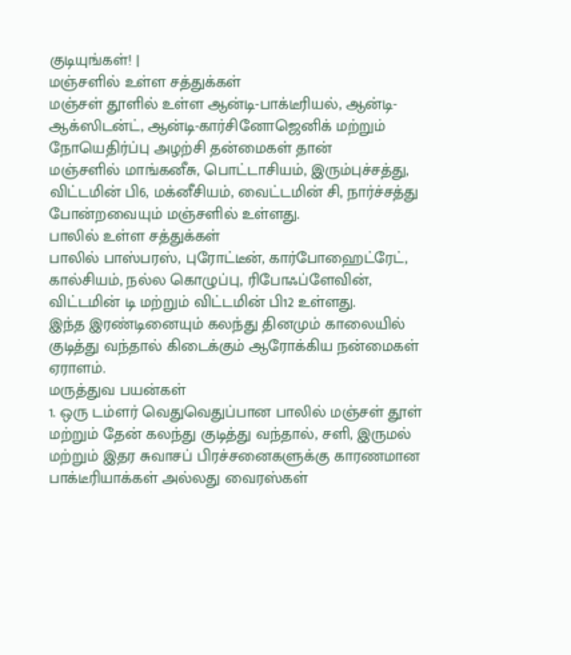குடியுங்கள்! |
மஞ்சளில் உள்ள சத்துக்கள்
மஞ்சள் தூளில் உள்ள ஆன்டி-பாக்டீரியல், ஆன்டி-ஆக்ஸிடன்ட், ஆன்டி-கார்சினோஜெனிக் மற்றும் நோயெதிர்ப்பு அழற்சி தன்மைகள் தான்
மஞ்சளில் மாங்கனீசு, பொட்டாசியம், இரும்புச்சத்து, விட்டமின் பி6, மக்னீசியம், வைட்டமின் சி, நார்ச்சத்து போன்றவையும் மஞ்சளில் உள்ளது.
பாலில் உள்ள சத்துக்கள்
பாலில் பாஸ்பரஸ், புரோட்டீன், கார்போஹைட்ரேட், கால்சியம், நல்ல கொழுப்பு, ரிபோஃப்ளேவின், விட்டமின் டி மற்றும் விட்டமின் பி12 உள்ளது.
இந்த இரண்டினையும் கலந்து தினமும் காலையில் குடித்து வந்தால் கிடைக்கும் ஆரோக்கிய நன்மைகள் ஏராளம்.
மருத்துவ பயன்கள்
1. ஒரு டம்ளர் வெதுவெதுப்பான பாலில் மஞ்சள் தூள் மற்றும் தேன் கலந்து குடித்து வந்தால், சளி, இருமல் மற்றும் இதர சுவாசப் பிரச்சனைகளுக்கு காரணமான பாக்டீரியாக்கள் அல்லது வைரஸ்கள்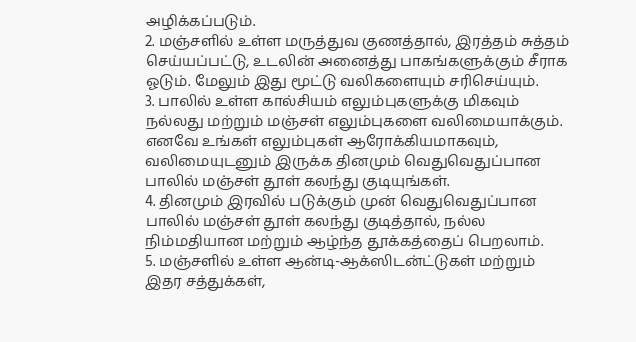அழிக்கப்படும்.
2. மஞ்சளில் உள்ள மருத்துவ குணத்தால், இரத்தம் சுத்தம் செய்யப்பட்டு, உடலின் அனைத்து பாகங்களுக்கும் சீராக ஓடும். மேலும் இது மூட்டு வலிகளையும் சரிசெய்யும்.
3. பாலில் உள்ள கால்சியம் எலும்புகளுக்கு மிகவும் நல்லது மற்றும் மஞ்சள் எலும்புகளை வலிமையாக்கும். எனவே உங்கள் எலும்புகள் ஆரோக்கியமாகவும், வலிமையுடனும் இருக்க தினமும் வெதுவெதுப்பான பாலில் மஞ்சள் தூள் கலந்து குடியுங்கள்.
4. தினமும் இரவில் படுக்கும் முன் வெதுவெதுப்பான பாலில் மஞ்சள் தூள் கலந்து குடித்தால், நல்ல நிம்மதியான மற்றும் ஆழ்ந்த தூக்கத்தைப் பெறலாம்.
5. மஞ்சளில் உள்ள ஆன்டி-ஆக்ஸிடன்ட்டுகள் மற்றும் இதர சத்துக்கள்,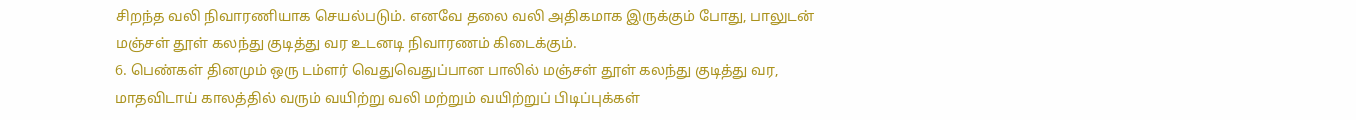சிறந்த வலி நிவாரணியாக செயல்படும். எனவே தலை வலி அதிகமாக இருக்கும் போது, பாலுடன் மஞ்சள் தூள் கலந்து குடித்து வர உடனடி நிவாரணம் கிடைக்கும்.
6. பெண்கள் தினமும் ஒரு டம்ளர் வெதுவெதுப்பான பாலில் மஞ்சள் தூள் கலந்து குடித்து வர, மாதவிடாய் காலத்தில் வரும் வயிற்று வலி மற்றும் வயிற்றுப் பிடிப்புக்கள்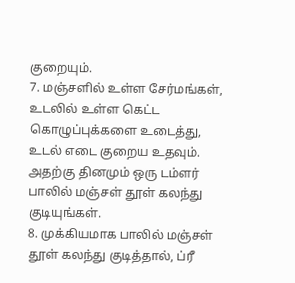குறையும்.
7. மஞ்சளில் உள்ள சேர்மங்கள், உடலில் உள்ள கெட்ட கொழுப்புக்களை உடைத்து, உடல் எடை குறைய உதவும். அதற்கு தினமும் ஒரு டம்ளர் பாலில் மஞ்சள் தூள் கலந்து குடியுங்கள்.
8. முக்கியமாக பாலில் மஞ்சள் தூள் கலந்து குடித்தால், ப்ரீ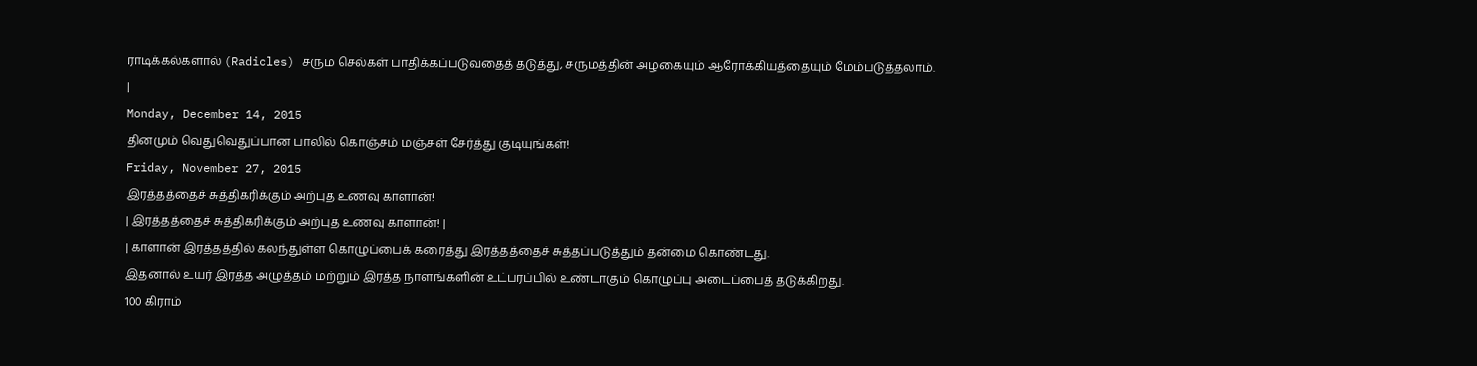ராடிக்கல்களால் (Radicles) சரும செல்கள் பாதிக்கப்படுவதைத் தடுத்து, சருமத்தின் அழகையும் ஆரோக்கியத்தையும் மேம்படுத்தலாம்.
|
Monday, December 14, 2015
தினமும் வெதுவெதுப்பான பாலில் கொஞ்சம் மஞ்சள் சேர்த்து குடியுங்கள்!
Friday, November 27, 2015
இரத்தத்தைச் சுத்திகரிக்கும் அற்புத உணவு காளான்!
| இரத்தத்தைச் சுத்திகரிக்கும் அற்புத உணவு காளான்! |
| காளான் இரத்தத்தில் கலந்துள்ள கொழுப்பைக் கரைத்து இரத்தத்தைச் சுத்தப்படுத்தும் தன்மை கொண்டது.
இதனால் உயர் இரத்த அழுத்தம் மற்றும் இரத்த நாளங்களின் உட்பரப்பில் உண்டாகும் கொழுப்பு அடைப்பைத் தடுக்கிறது.
100 கிராம்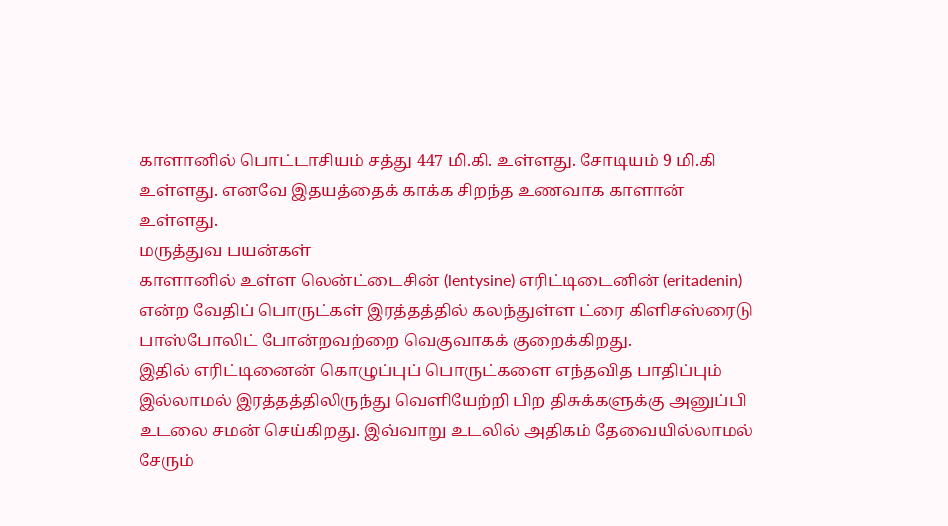காளானில் பொட்டாசியம் சத்து 447 மி.கி. உள்ளது. சோடியம் 9 மி.கி உள்ளது. எனவே இதயத்தைக் காக்க சிறந்த உணவாக காளான் உள்ளது.
மருத்துவ பயன்கள்
காளானில் உள்ள லென்ட்டைசின் (lentysine) எரிட்டிடைனின் (eritadenin) என்ற வேதிப் பொருட்கள் இரத்தத்தில் கலந்துள்ள ட்ரை கிளிசஸ்ரைடு பாஸ்போலிட் போன்றவற்றை வெகுவாகக் குறைக்கிறது.
இதில் எரிட்டினைன் கொழுப்புப் பொருட்களை எந்தவித பாதிப்பும் இல்லாமல் இரத்தத்திலிருந்து வெளியேற்றி பிற திசுக்களுக்கு அனுப்பி உடலை சமன் செய்கிறது. இவ்வாறு உடலில் அதிகம் தேவையில்லாமல் சேரும்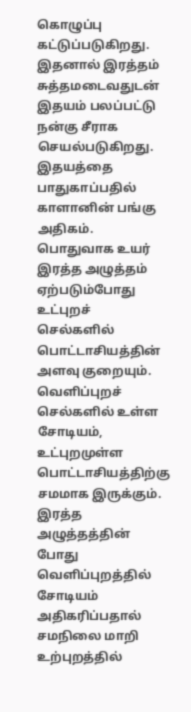கொழுப்பு கட்டுப்படுகிறது.
இதனால் இரத்தம் சுத்தமடைவதுடன் இதயம் பலப்பட்டு நன்கு சீராக செயல்படுகிறது. இதயத்தை பாதுகாப்பதில் காளானின் பங்கு அதிகம். பொதுவாக உயர் இரத்த அழுத்தம் ஏற்படும்போது உட்புறச் செல்களில் பொட்டாசியத்தின் அளவு குறையும்.
வெளிப்புறச் செல்களில் உள்ள சோடியம், உட்புறமுள்ள பொட்டாசியத்திற்கு சமமாக இருக்கும்.
இரத்த அழுத்தத்தின் போது வெளிப்புறத்தில் சோடியம் அதிகரிப்பதால் சமநிலை மாறி உற்புறத்தில்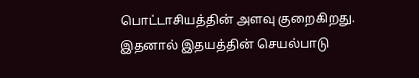பொட்டாசியத்தின் அளவு குறைகிறது.
இதனால் இதயத்தின் செயல்பாடு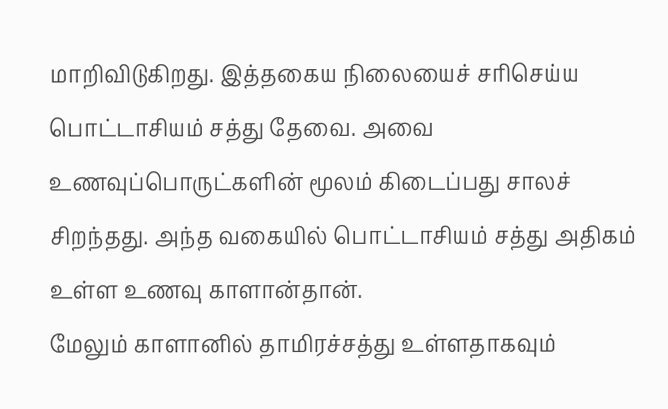மாறிவிடுகிறது. இத்தகைய நிலையைச் சரிசெய்ய பொட்டாசியம் சத்து தேவை. அவை உணவுப்பொருட்களின் மூலம் கிடைப்பது சாலச் சிறந்தது. அந்த வகையில் பொட்டாசியம் சத்து அதிகம் உள்ள உணவு காளான்தான்.
மேலும் காளானில் தாமிரச்சத்து உள்ளதாகவும்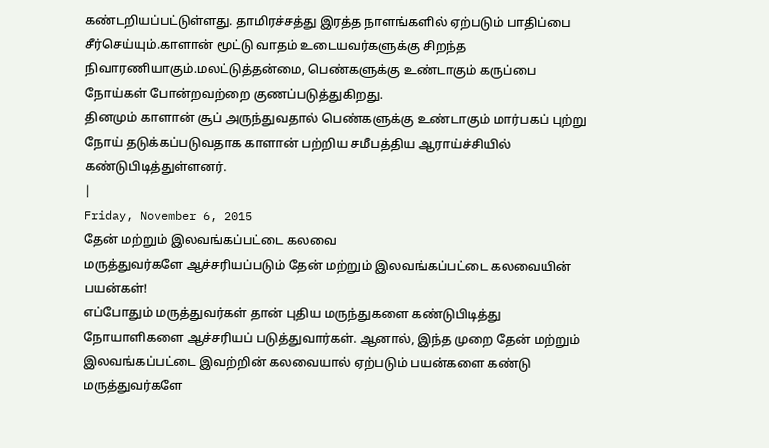கண்டறியப்பட்டுள்ளது. தாமிரச்சத்து இரத்த நாளங்களில் ஏற்படும் பாதிப்பை சீர்செய்யும்.காளான் மூட்டு வாதம் உடையவர்களுக்கு சிறந்த நிவாரணியாகும்.மலட்டுத்தன்மை, பெண்களுக்கு உண்டாகும் கருப்பை நோய்கள் போன்றவற்றை குணப்படுத்துகிறது.
தினமும் காளான் சூப் அருந்துவதால் பெண்களுக்கு உண்டாகும் மார்பகப் புற்று நோய் தடுக்கப்படுவதாக காளான் பற்றிய சமீபத்திய ஆராய்ச்சியில் கண்டுபிடித்துள்ளனர்.
|
Friday, November 6, 2015
தேன் மற்றும் இலவங்கப்பட்டை கலவை
மருத்துவர்களே ஆச்சரியப்படும் தேன் மற்றும் இலவங்கப்பட்டை கலவையின் பயன்கள்!
எப்போதும் மருத்துவர்கள் தான் புதிய மருந்துகளை கண்டுபிடித்து நோயாளிகளை ஆச்சரியப் படுத்துவார்கள். ஆனால், இந்த முறை தேன் மற்றும் இலவங்கப்பட்டை இவற்றின் கலவையால் ஏற்படும் பயன்களை கண்டு மருத்துவர்களே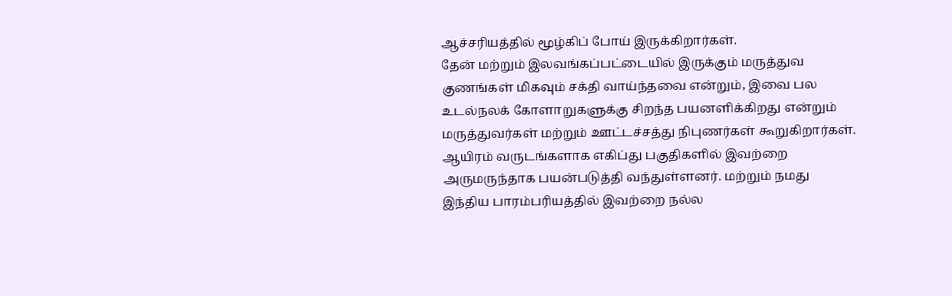ஆச்சரியத்தில் மூழ்கிப் போய் இருக்கிறார்கள்.
தேன் மற்றும் இலவங்கப்பட்டையில் இருக்கும் மருத்துவ குணங்கள் மிகவும் சக்தி வாய்ந்தவை என்றும், இவை பல உடல்நலக் கோளாறுகளுக்கு சிறந்த பயனளிக்கிறது என்றும் மருத்துவர்கள் மற்றும் ஊட்டச்சத்து நிபுணர்கள் கூறுகிறார்கள்.
ஆயிரம் வருடங்களாக எகிப்து பகுதிகளில் இவற்றை அருமருந்தாக பயன்படுத்தி வந்துள்ளனர். மற்றும் நமது இந்திய பாரம்பரியத்தில் இவற்றை நல்ல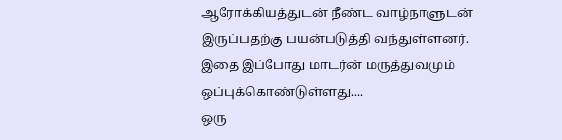ஆரோக்கியத்துடன் நீண்ட வாழ்நாளுடன் இருப்பதற்கு பயன்படுத்தி வந்துள்ளனர். இதை இப்போது மாடர்ன் மருத்துவமும் ஒப்புக்கொண்டுள்ளது....
ஒரு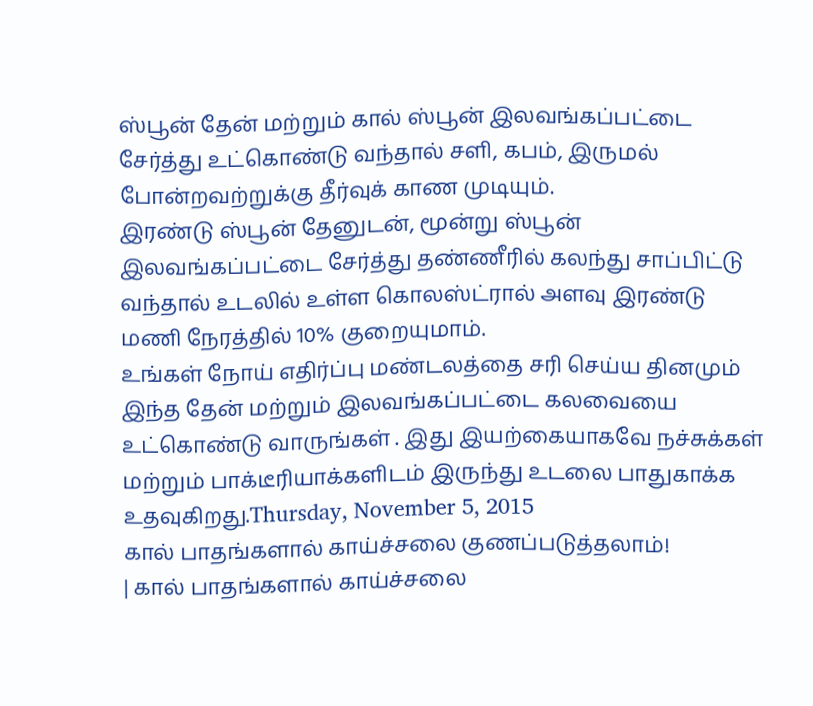ஸ்பூன் தேன் மற்றும் கால் ஸ்பூன் இலவங்கப்பட்டை சேர்த்து உட்கொண்டு வந்தால் சளி, கபம், இருமல் போன்றவற்றுக்கு தீர்வுக் காண முடியும்.
இரண்டு ஸ்பூன் தேனுடன், மூன்று ஸ்பூன் இலவங்கப்பட்டை சேர்த்து தண்ணீரில் கலந்து சாப்பிட்டு வந்தால் உடலில் உள்ள கொலஸ்ட்ரால் அளவு இரண்டு மணி நேரத்தில் 10% குறையுமாம்.
உங்கள் நோய் எதிர்ப்பு மண்டலத்தை சரி செய்ய தினமும் இந்த தேன் மற்றும் இலவங்கப்பட்டை கலவையை உட்கொண்டு வாருங்கள் . இது இயற்கையாகவே நச்சுக்கள் மற்றும் பாக்டீரியாக்களிடம் இருந்து உடலை பாதுகாக்க உதவுகிறது.Thursday, November 5, 2015
கால் பாதங்களால் காய்ச்சலை குணப்படுத்தலாம்!
| கால் பாதங்களால் காய்ச்சலை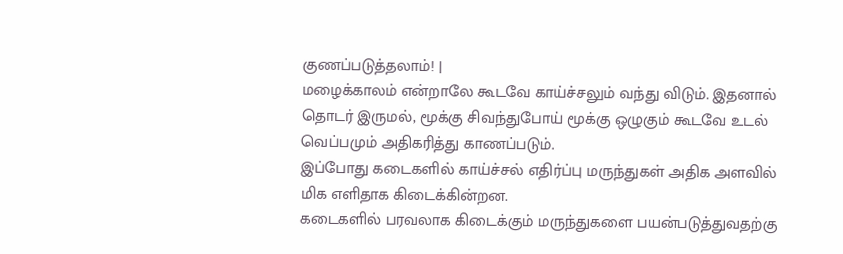குணப்படுத்தலாம்! |
மழைக்காலம் என்றாலே கூடவே காய்ச்சலும் வந்து விடும். இதனால் தொடர் இருமல், மூக்கு சிவந்துபோய் மூக்கு ஒழுகும் கூடவே உடல் வெப்பமும் அதிகரித்து காணப்படும்.
இப்போது கடைகளில் காய்ச்சல் எதிர்ப்பு மருந்துகள் அதிக அளவில் மிக எளிதாக கிடைக்கின்றன.
கடைகளில் பரவலாக கிடைக்கும் மருந்துகளை பயன்படுத்துவதற்கு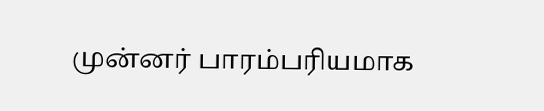முன்னர் பாரம்பரியமாக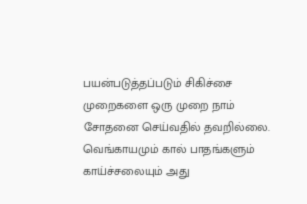பயன்படுத்தப்படும் சிகிச்சை முறைகளை ஒரு முறை நாம் சோதனை செய்வதில் தவறில்லை.
வெங்காயமும் கால் பாதங்களும் காய்ச்சலையும் அது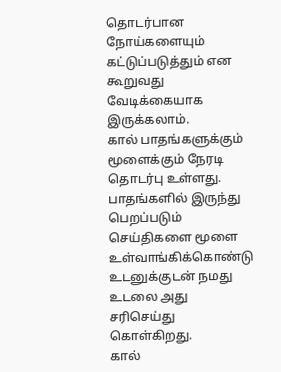தொடர்பான நோய்களையும் கட்டுப்படுத்தும் என கூறுவது வேடிக்கையாக இருக்கலாம்.
கால் பாதங்களுக்கும் மூளைக்கும் நேரடி தொடர்பு உள்ளது. பாதங்களில் இருந்து பெறப்படும் செய்திகளை மூளை உள்வாங்கிக்கொண்டு உடனுக்குடன் நமது உடலை அது சரிசெய்து கொள்கிறது.
கால்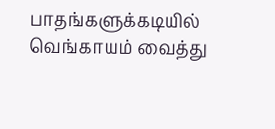பாதங்களுக்கடியில் வெங்காயம் வைத்து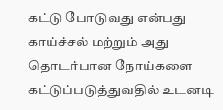கட்டு போடுவது என்பது காய்ச்சல் மற்றும் அது தொடர்பான நோய்களை கட்டுப்படுத்துவதில் உடனடி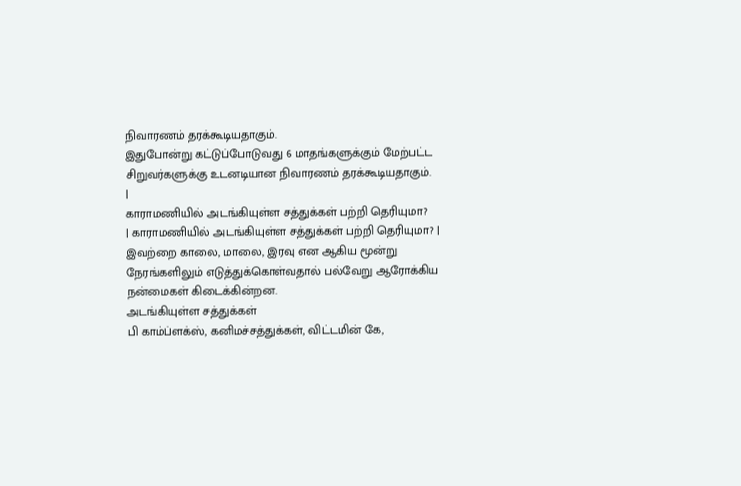நிவாரணம் தரக்கூடியதாகும்.
இதுபோன்று கட்டுப்போடுவது 6 மாதங்களுக்கும் மேற்பட்ட சிறுவர்களுக்கு உடனடியான நிவாரணம் தரக்கூடியதாகும்.
|
காராமணியில் அடங்கியுள்ள சத்துக்கள் பற்றி தெரியுமா?
| காராமணியில் அடங்கியுள்ள சத்துக்கள் பற்றி தெரியுமா? |
இவற்றை காலை, மாலை, இரவு என ஆகிய மூன்று நேரங்களிலும் எடுத்துக்கொள்வதால் பல்வேறு ஆரோக்கிய நன்மைகள் கிடைக்கின்றன.
அடங்கியுள்ள சத்துக்கள்
பி காம்ப்ளக்ஸ், கனிமச்சத்துக்கள், விட்டமின் கே,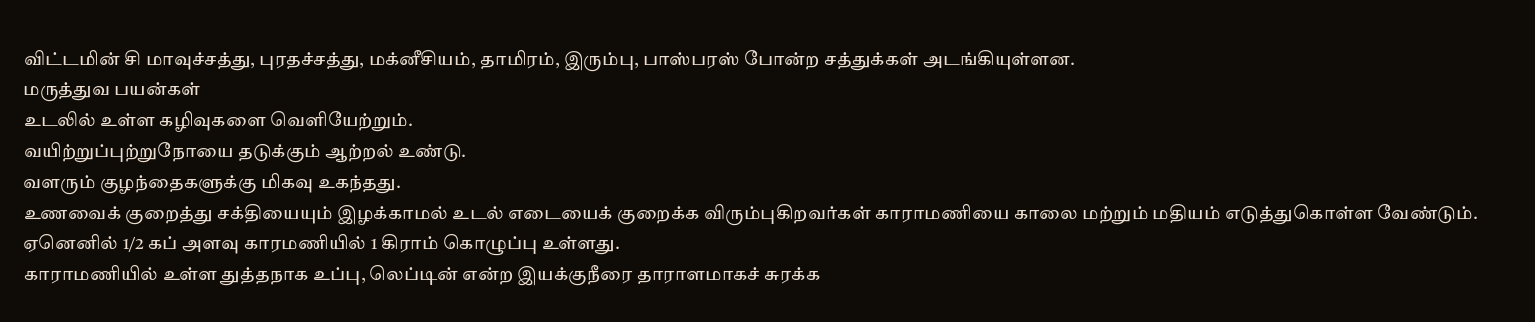விட்டமின் சி மாவுச்சத்து, புரதச்சத்து, மக்னீசியம், தாமிரம், இரும்பு, பாஸ்பரஸ் போன்ற சத்துக்கள் அடங்கியுள்ளன.
மருத்துவ பயன்கள்
உடலில் உள்ள கழிவுகளை வெளியேற்றும்.
வயிற்றுப்புற்றுநோயை தடுக்கும் ஆற்றல் உண்டு.
வளரும் குழந்தைகளுக்கு மிகவு உகந்தது.
உணவைக் குறைத்து சக்தியையும் இழக்காமல் உடல் எடையைக் குறைக்க விரும்புகிறவர்கள் காராமணியை காலை மற்றும் மதியம் எடுத்துகொள்ள வேண்டும்.
ஏனெனில் 1/2 கப் அளவு காரமணியில் 1 கிராம் கொழுப்பு உள்ளது.
காராமணியில் உள்ள துத்தநாக உப்பு, லெப்டின் என்ற இயக்குநீரை தாராளமாகச் சுரக்க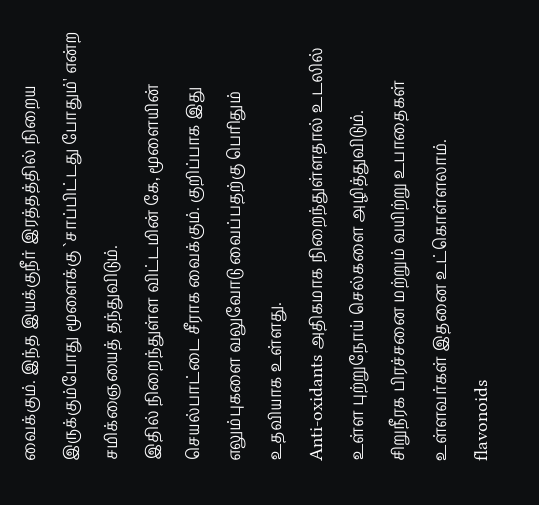வைக்கும். இந்த இயக்குநீர் இரத்தத்தில் நிறைய இருக்கும்போது மூளைக்கு `சாப்பிட்டது போதும்' என்ற சமிக்ஞையைத் தந்துவிடும்.
இதில் நிறைந்துள்ள விட்டமின் கே, மூளையின் செயல்பாட்டை சீராக வைக்கும். குறிப்பாக இது எலும்புகளை வலுவோடு வைப்பதற்கு பெரிதும் உதவியாக உள்ளது.
Anti-oxidants அதிகமாக நிறைந்துள்ளதால் உடலில் உள்ள புற்றுநோய் செல்களை அழித்துவிடும்.
சிறுநீரக பிரச்சனை மற்றும் வயிற்று உபாதைகள் உள்ளவர்கள் இதனை உட்கொள்ளலாம்.
flavonoids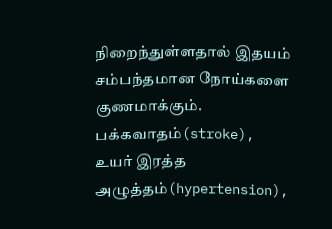நிறைந்துள்ளதால் இதயம் சம்பந்தமான நோய்களை குணமாக்கும்.
பக்கவாதம்(stroke), உயர் இரத்த அழுத்தம்(hypertension),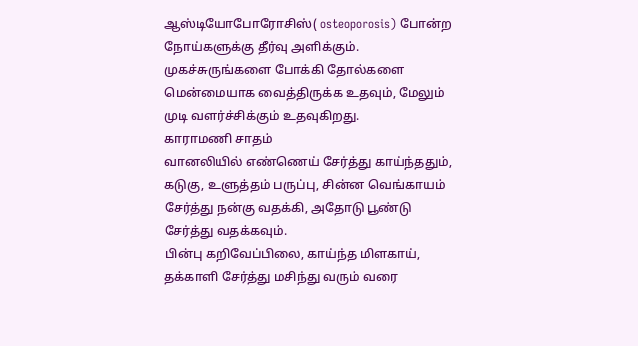ஆஸ்டியோபோரோசிஸ்( osteoporosis) போன்ற நோய்களுக்கு தீர்வு அளிக்கும்.
முகச்சுருங்களை போக்கி தோல்களை மென்மையாக வைத்திருக்க உதவும், மேலும் முடி வளர்ச்சிக்கும் உதவுகிறது.
காராமணி சாதம்
வானலியில் எண்ணெய் சேர்த்து காய்ந்ததும், கடுகு, உளுத்தம் பருப்பு, சின்ன வெங்காயம் சேர்த்து நன்கு வதக்கி, அதோடு பூண்டு சேர்த்து வதக்கவும்.
பின்பு கறிவேப்பிலை, காய்ந்த மிளகாய், தக்காளி சேர்த்து மசிந்து வரும் வரை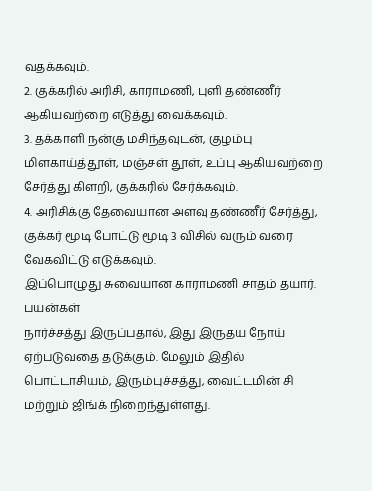வதக்கவும்.
2. குக்கரில் அரிசி, காராமணி, புளி தண்ணீர் ஆகியவற்றை எடுத்து வைக்கவும்.
3. தக்காளி நன்கு மசிந்தவுடன், குழம்பு மிளகாய்த்தூள், மஞ்சள் தூள், உப்பு ஆகியவற்றை சேர்த்து கிளறி, குக்கரில் சேர்க்கவும்.
4. அரிசிக்கு தேவையான அளவு தண்ணீர் சேர்த்து, குக்கர் மூடி போட்டு மூடி 3 விசில் வரும் வரை வேகவிட்டு எடுக்கவும்.
இப்பொழுது சுவையான காராமணி சாதம் தயார்.
பயன்கள்
நார்ச்சத்து இருப்பதால், இது இருதய நோய் ஏற்படுவதை தடுக்கும். மேலும் இதில் பொட்டாசியம், இரும்புச்சத்து, வைட்டமின் சி மற்றும் ஜிங்க் நிறைந்துள்ளது.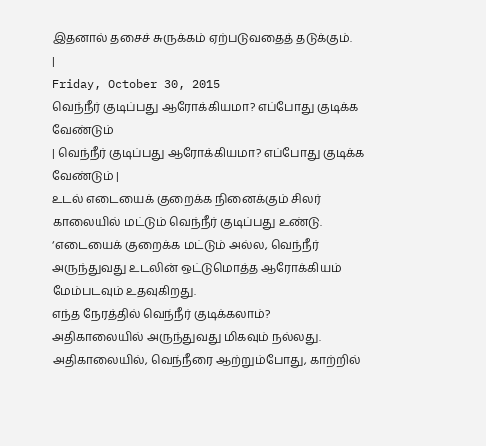இதனால் தசைச் சுருக்கம் ஏற்படுவதைத் தடுக்கும்.
|
Friday, October 30, 2015
வெந்நீர் குடிப்பது ஆரோக்கியமா? எப்போது குடிக்க வேண்டும்
| வெந்நீர் குடிப்பது ஆரோக்கியமா? எப்போது குடிக்க வேண்டும் |
உடல் எடையைக் குறைக்க நினைக்கும் சிலர் காலையில் மட்டும் வெந்நீர் குடிப்பது உண்டு. ‘எடையைக் குறைக்க மட்டும் அல்ல, வெந்நீர் அருந்துவது உடலின் ஒட்டுமொத்த ஆரோக்கியம் மேம்படவும் உதவுகிறது.
எந்த நேரத்தில் வெந்நீர் குடிக்கலாம்?
அதிகாலையில் அருந்துவது மிகவும் நல்லது. அதிகாலையில், வெந்நீரை ஆற்றும்போது, காற்றில்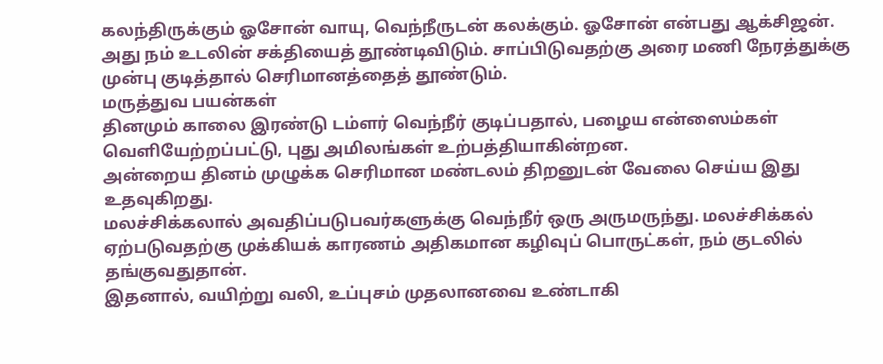கலந்திருக்கும் ஓசோன் வாயு, வெந்நீருடன் கலக்கும். ஓசோன் என்பது ஆக்சிஜன்.
அது நம் உடலின் சக்தியைத் தூண்டிவிடும். சாப்பிடுவதற்கு அரை மணி நேரத்துக்கு முன்பு குடித்தால் செரிமானத்தைத் தூண்டும்.
மருத்துவ பயன்கள்
தினமும் காலை இரண்டு டம்ளர் வெந்நீர் குடிப்பதால், பழைய என்ஸைம்கள் வெளியேற்றப்பட்டு, புது அமிலங்கள் உற்பத்தியாகின்றன.
அன்றைய தினம் முழுக்க செரிமான மண்டலம் திறனுடன் வேலை செய்ய இது உதவுகிறது.
மலச்சிக்கலால் அவதிப்படுபவர்களுக்கு வெந்நீர் ஒரு அருமருந்து. மலச்சிக்கல் ஏற்படுவதற்கு முக்கியக் காரணம் அதிகமான கழிவுப் பொருட்கள், நம் குடலில் தங்குவதுதான்.
இதனால், வயிற்று வலி, உப்புசம் முதலானவை உண்டாகி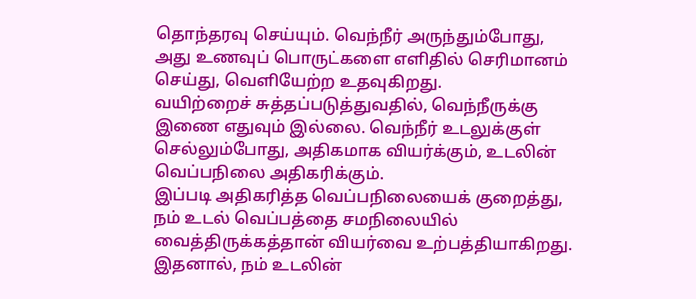தொந்தரவு செய்யும். வெந்நீர் அருந்தும்போது, அது உணவுப் பொருட்களை எளிதில் செரிமானம் செய்து, வெளியேற்ற உதவுகிறது.
வயிற்றைச் சுத்தப்படுத்துவதில், வெந்நீருக்கு இணை எதுவும் இல்லை. வெந்நீர் உடலுக்குள் செல்லும்போது, அதிகமாக வியர்க்கும், உடலின் வெப்பநிலை அதிகரிக்கும்.
இப்படி அதிகரித்த வெப்பநிலையைக் குறைத்து, நம் உடல் வெப்பத்தை சமநிலையில் வைத்திருக்கத்தான் வியர்வை உற்பத்தியாகிறது.
இதனால், நம் உடலின்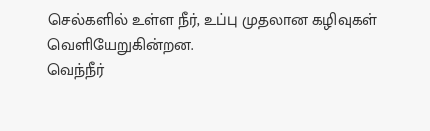செல்களில் உள்ள நீர், உப்பு முதலான கழிவுகள் வெளியேறுகின்றன.
வெந்நீர்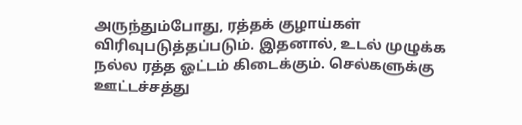அருந்தும்போது, ரத்தக் குழாய்கள் விரிவுபடுத்தப்படும். இதனால், உடல் முழுக்க நல்ல ரத்த ஓட்டம் கிடைக்கும். செல்களுக்கு ஊட்டச்சத்து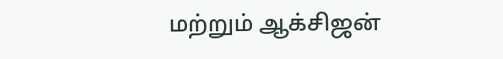மற்றும் ஆக்சிஜன்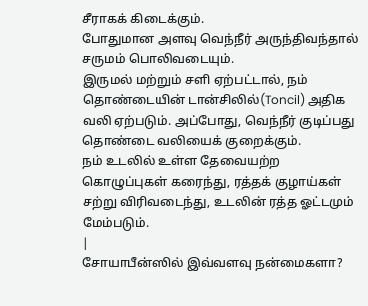சீராகக் கிடைக்கும்.
போதுமான அளவு வெந்நீர் அருந்திவந்தால் சருமம் பொலிவடையும்.
இருமல் மற்றும் சளி ஏற்பட்டால், நம் தொண்டையின் டான்சிலில்(Toncil) அதிக வலி ஏற்படும். அப்போது, வெந்நீர் குடிப்பது தொண்டை வலியைக் குறைக்கும்.
நம் உடலில் உள்ள தேவையற்ற கொழுப்புகள் கரைந்து, ரத்தக் குழாய்கள் சற்று விரிவடைந்து, உடலின் ரத்த ஓட்டமும் மேம்படும்.
|
சோயாபீன்ஸில் இவ்வளவு நன்மைகளா?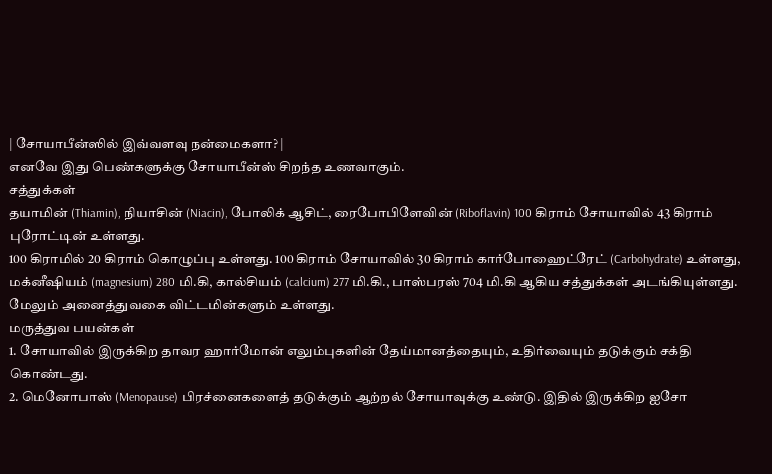| சோயாபீன்ஸில் இவ்வளவு நன்மைகளா? |
எனவே இது பெண்களுக்கு சோயாபீன்ஸ் சிறந்த உணவாகும்.
சத்துக்கள்
தயாமின் (Thiamin), நியாசின் (Niacin), போலிக் ஆசிட், ரைபோபிளேவின் (Riboflavin) 100 கிராம் சோயாவில் 43 கிராம் புரோட்டின் உள்ளது.
100 கிராமில் 20 கிராம் கொழுப்பு உள்ளது. 100 கிராம் சோயாவில் 30 கிராம் கார்போஹைட்ரேட் (Carbohydrate) உள்ளது, மக்னீஷியம் (magnesium) 280 மி.கி, கால்சியம் (calcium) 277 மி.கி., பாஸ்பரஸ் 704 மி.கி ஆகிய சத்துக்கள் அடங்கியுள்ளது.
மேலும் அனைத்துவகை விட்டமின்களும் உள்ளது.
மருத்துவ பயன்கள்
1. சோயாவில் இருக்கிற தாவர ஹார்மோன் எலும்புகளின் தேய்மானத்தையும், உதிர்வையும் தடுக்கும் சக்தி கொண்டது.
2. மெனோபாஸ் (Menopause) பிரச்னைகளைத் தடுக்கும் ஆற்றல் சோயாவுக்கு உண்டு. இதில் இருக்கிற ஐசோ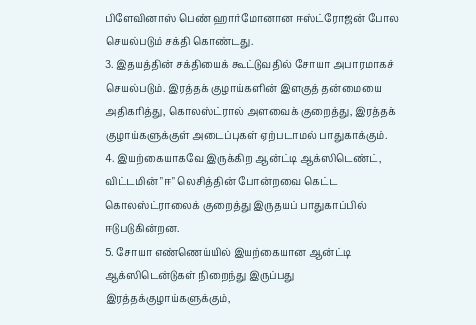பிளேவினாஸ் பெண் ஹார்மோனான ஈஸ்ட்ரோஜன் போல செயல்படும் சக்தி கொண்டது.
3. இதயத்தின் சக்தியைக் கூட்டுவதில் சோயா அபாரமாகச் செயல்படும். இரத்தக் குழாய்களின் இளகுத் தன்மையை அதிகரித்து, கொலஸ்ட்ரால் அளவைக் குறைத்து, இரத்தக் குழாய்களுக்குள் அடைப்புகள் ஏற்படாமல் பாதுகாக்கும்.
4. இயற்கையாகவே இருக்கிற ஆன்ட்டி ஆக்ஸிடெண்ட், விட்டமின் "ஈ" லெசித்தின் போன்றவை கெட்ட கொலஸ்ட்ராலைக் குறைத்து இருதயப் பாதுகாப்பில் ஈடுபடுகின்றன.
5. சோயா எண்ணெய்யில் இயற்கையான ஆன்ட்டி ஆக்ஸிடென்டுகள் நிறைந்து இருப்பது இரத்தக்குழாய்களுக்கும்,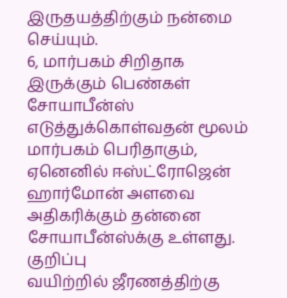இருதயத்திற்கும் நன்மை செய்யும்.
6, மார்பகம் சிறிதாக இருக்கும் பெண்கள் சோயாபீன்ஸ் எடுத்துக்கொள்வதன் மூலம் மார்பகம் பெரிதாகும், ஏனெனில் ஈஸ்ட்ரோஜென் ஹார்மோன் அளவை அதிகரிக்கும் தன்னை சோயாபீன்ஸ்க்கு உள்ளது.
குறிப்பு
வயிற்றில் ஜீரணத்திற்கு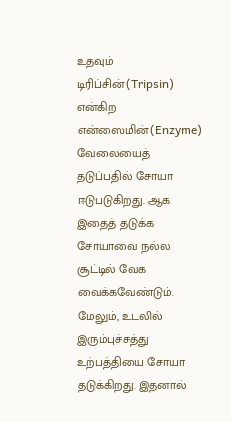உதவும் டிரிப்சின்(Tripsin) என்கிற என்ஸைமின்(Enzyme) வேலையைத் தடுப்பதில் சோயா ஈடுபடுகிறது. ஆக இதைத் தடுக்க சோயாவை நல்ல சூட்டில் வேக வைக்கவேண்டும்.
மேலும், உடலில் இரும்புச்சத்து உற்பத்தியை சோயா தடுக்கிறது. இதனால்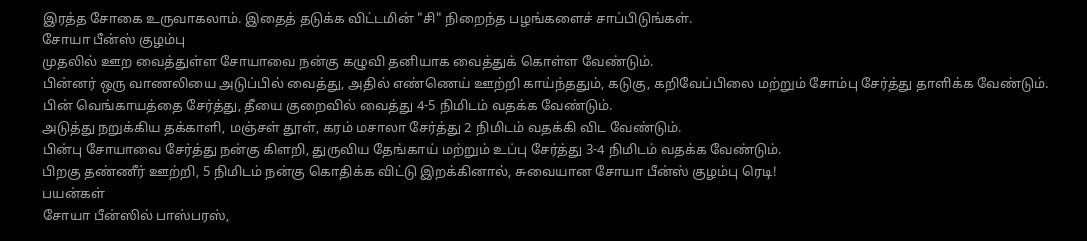இரத்த சோகை உருவாகலாம். இதைத் தடுக்க விட்டமின் "சி" நிறைந்த பழங்களைச் சாப்பிடுங்கள்.
சோயா பீன்ஸ் குழம்பு
முதலில் ஊற வைத்துள்ள சோயாவை நன்கு கழுவி தனியாக வைத்துக் கொள்ள வேண்டும்.
பின்னர் ஒரு வாணலியை அடுப்பில் வைத்து, அதில் எண்ணெய் ஊற்றி காய்ந்ததும், கடுகு, கறிவேப்பிலை மற்றும் சோம்பு சேர்த்து தாளிக்க வேண்டும். பின் வெங்காயத்தை சேர்த்து, தீயை குறைவில் வைத்து 4-5 நிமிடம் வதக்க வேண்டும்.
அடுத்து நறுக்கிய தக்காளி, மஞ்சள் தூள், கரம் மசாலா சேர்த்து 2 நிமிடம் வதக்கி விட வேண்டும்.
பின்பு சோயாவை சேர்த்து நன்கு கிளறி, துருவிய தேங்காய் மற்றும் உப்பு சேர்த்து 3-4 நிமிடம் வதக்க வேண்டும்.
பிறகு தண்ணீர் ஊற்றி, 5 நிமிடம் நன்கு கொதிக்க விட்டு இறக்கினால், சுவையான சோயா பீன்ஸ் குழம்பு ரெடி!
பயன்கள்
சோயா பீன்ஸில் பாஸ்பரஸ்,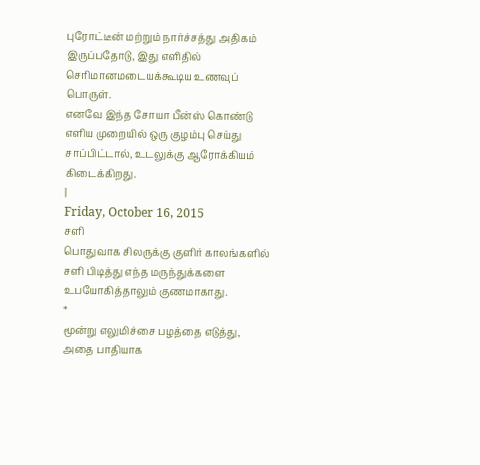புரோட்டீன் மற்றும் நார்ச்சத்து அதிகம் இருப்பதோடு, இது எளிதில் செரிமானமடையக்கூடிய உணவுப் பொருள்.
எனவே இந்த சோயா பீன்ஸ் கொண்டு எளிய முறையில் ஒரு குழம்பு செய்து சாப்பிட்டால், உடலுக்கு ஆரோக்கியம் கிடைக்கிறது.
|
Friday, October 16, 2015
சளி
பொதுவாக சிலருக்கு குளிர் காலங்களில் சளி பிடித்து எந்த மருந்துக்களை உபயோகித்தாலும் குணமாகாது.
*
மூன்று எலுமிச்சை பழத்தை எடுத்து, அதை பாதியாக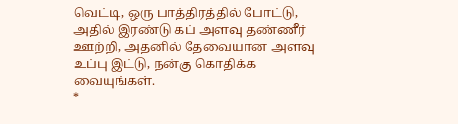வெட்டி, ஒரு பாத்திரத்தில் போட்டு, அதில் இரண்டு கப் அளவு தண்ணீர் ஊற்றி, அதனில் தேவையான அளவு உப்பு இட்டு, நன்கு கொதிக்க வையுங்கள்.
*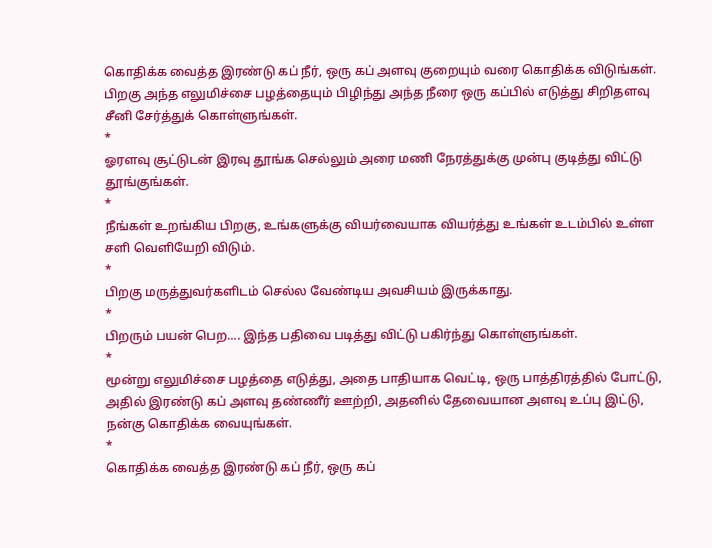கொதிக்க வைத்த இரண்டு கப் நீர், ஒரு கப் அளவு குறையும் வரை கொதிக்க விடுங்கள். பிறகு அந்த எலுமிச்சை பழத்தையும் பிழிந்து அந்த நீரை ஒரு கப்பில் எடுத்து சிறிதளவு சீனி சேர்த்துக் கொள்ளுங்கள்.
*
ஓரளவு சூட்டுடன் இரவு தூங்க செல்லும் அரை மணி நேரத்துக்கு முன்பு குடித்து விட்டு தூங்குங்கள்.
*
நீங்கள் உறங்கிய பிறகு, உங்களுக்கு வியர்வையாக வியர்த்து உங்கள் உடம்பில் உள்ள சளி வெளியேறி விடும்.
*
பிறகு மருத்துவர்களிடம் செல்ல வேண்டிய அவசியம் இருக்காது.
*
பிறரும் பயன் பெற.... இந்த பதிவை படித்து விட்டு பகிர்ந்து கொள்ளுங்கள்.
*
மூன்று எலுமிச்சை பழத்தை எடுத்து, அதை பாதியாக வெட்டி, ஒரு பாத்திரத்தில் போட்டு, அதில் இரண்டு கப் அளவு தண்ணீர் ஊற்றி, அதனில் தேவையான அளவு உப்பு இட்டு, நன்கு கொதிக்க வையுங்கள்.
*
கொதிக்க வைத்த இரண்டு கப் நீர், ஒரு கப்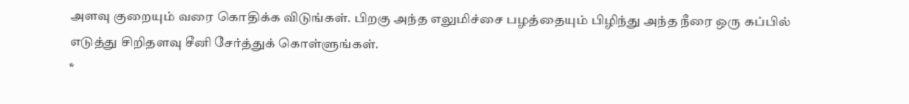அளவு குறையும் வரை கொதிக்க விடுங்கள். பிறகு அந்த எலுமிச்சை பழத்தையும் பிழிந்து அந்த நீரை ஒரு கப்பில் எடுத்து சிறிதளவு சீனி சேர்த்துக் கொள்ளுங்கள்.
*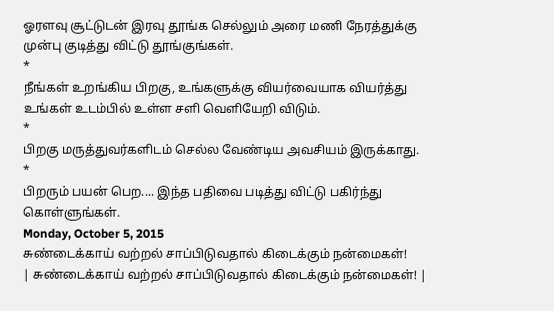ஓரளவு சூட்டுடன் இரவு தூங்க செல்லும் அரை மணி நேரத்துக்கு முன்பு குடித்து விட்டு தூங்குங்கள்.
*
நீங்கள் உறங்கிய பிறகு, உங்களுக்கு வியர்வையாக வியர்த்து உங்கள் உடம்பில் உள்ள சளி வெளியேறி விடும்.
*
பிறகு மருத்துவர்களிடம் செல்ல வேண்டிய அவசியம் இருக்காது.
*
பிறரும் பயன் பெற.... இந்த பதிவை படித்து விட்டு பகிர்ந்து கொள்ளுங்கள்.
Monday, October 5, 2015
சுண்டைக்காய் வற்றல் சாப்பிடுவதால் கிடைக்கும் நன்மைகள்!
| சுண்டைக்காய் வற்றல் சாப்பிடுவதால் கிடைக்கும் நன்மைகள்! |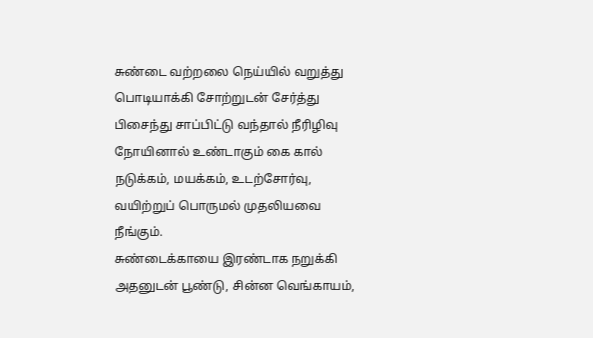சுண்டை வற்றலை நெய்யில் வறுத்து பொடியாக்கி சோற்றுடன் சேர்த்து பிசைந்து சாப்பிட்டு வந்தால் நீரிழிவு நோயினால் உண்டாகும் கை கால் நடுக்கம், மயக்கம், உடற்சோர்வு, வயிற்றுப் பொருமல் முதலியவை நீங்கும்.
சுண்டைக்காயை இரண்டாக நறுக்கி அதனுடன் பூண்டு, சின்ன வெங்காயம்,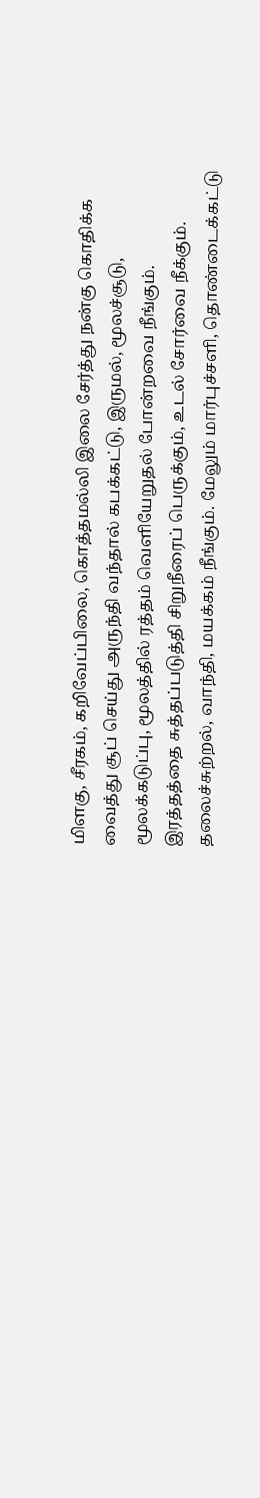மிளகு, சீரகம், கறிவேப்பிலை, கொத்தமல்லி இலை சேர்த்து நன்கு கொதிக்க வைத்து சூப் செய்து அருந்தி வந்தால் கபக்கட்டு, இருமல், மூலச்சூடு, மூலக்கடுப்பு, மூலத்தில் ரத்தம் வெளியேறுதல் போன்றவை நீங்கும்.
இரத்தத்தை சுத்தப்படுத்தி சிறுநீரைப் பெருக்கும், உடல் சோர்வை நீக்கும்.
தலைச்சுற்றல், வாந்தி, மயக்கம் நீங்கும். மேலும் மார்புச்சளி, தொண்டைக்கட்டு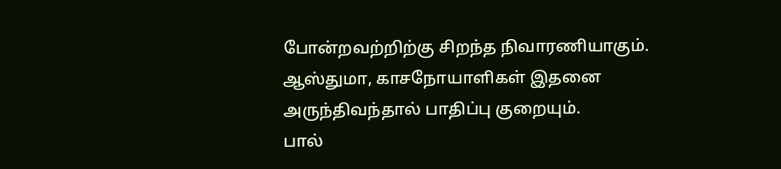போன்றவற்றிற்கு சிறந்த நிவாரணியாகும்.
ஆஸ்துமா, காசநோயாளிகள் இதனை அருந்திவந்தால் பாதிப்பு குறையும்.
பால்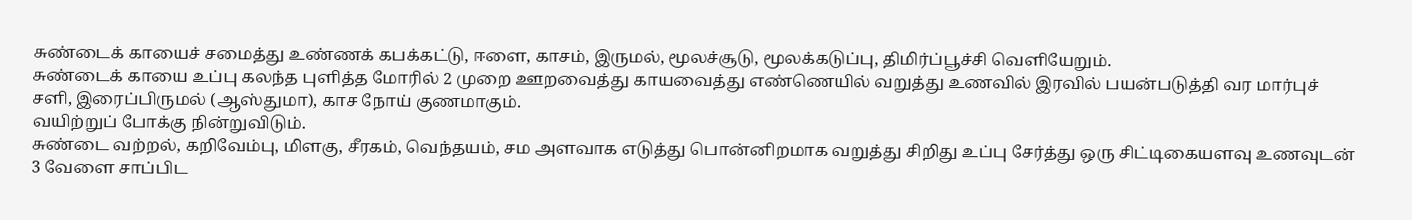சுண்டைக் காயைச் சமைத்து உண்ணக் கபக்கட்டு, ஈளை, காசம், இருமல், மூலச்சூடு, மூலக்கடுப்பு, திமிர்ப்பூச்சி வெளியேறும்.
சுண்டைக் காயை உப்பு கலந்த புளித்த மோரில் 2 முறை ஊறவைத்து காயவைத்து எண்ணெயில் வறுத்து உணவில் இரவில் பயன்படுத்தி வர மார்புச் சளி, இரைப்பிருமல் (ஆஸ்துமா), காச நோய் குணமாகும்.
வயிற்றுப் போக்கு நின்றுவிடும்.
சுண்டை வற்றல், கறிவேம்பு, மிளகு, சீரகம், வெந்தயம், சம அளவாக எடுத்து பொன்னிறமாக வறுத்து சிறிது உப்பு சேர்த்து ஒரு சிட்டிகையளவு உணவுடன் 3 வேளை சாப்பிட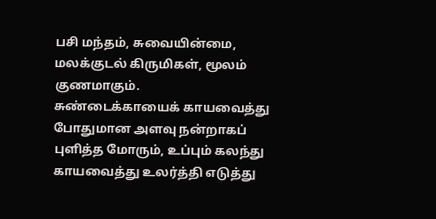பசி மந்தம், சுவையின்மை, மலக்குடல் கிருமிகள், மூலம் குணமாகும்.
சுண்டைக்காயைக் காயவைத்து போதுமான அளவு நன்றாகப் புளித்த மோரும், உப்பும் கலந்து காயவைத்து உலர்த்தி எடுத்து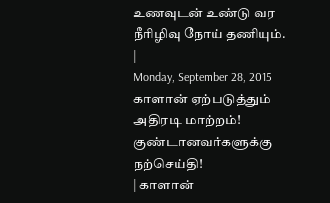உணவுடன் உண்டு வர நீரிழிவு நோய் தணியும்.
|
Monday, September 28, 2015
காளான் ஏற்படுத்தும் அதிரடி மாற்றம்! குண்டானவர்களுக்கு நற்செய்தி!
| காளான்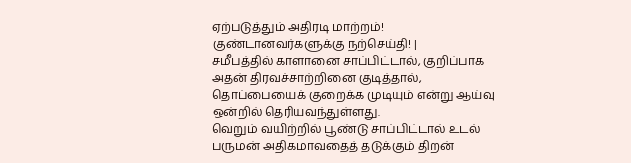ஏற்படுத்தும் அதிரடி மாற்றம்! குண்டானவர்களுக்கு நற்செய்தி! |
சமீபத்தில் காளானை சாப்பிட்டால், குறிப்பாக அதன் திரவச்சாற்றினை குடித்தால், தொப்பையைக் குறைக்க முடியும் என்று ஆய்வு ஒன்றில் தெரியவந்துள்ளது.
வெறும் வயிற்றில் பூண்டு சாப்பிட்டால் உடல் பருமன் அதிகமாவதைத் தடுக்கும் திறன்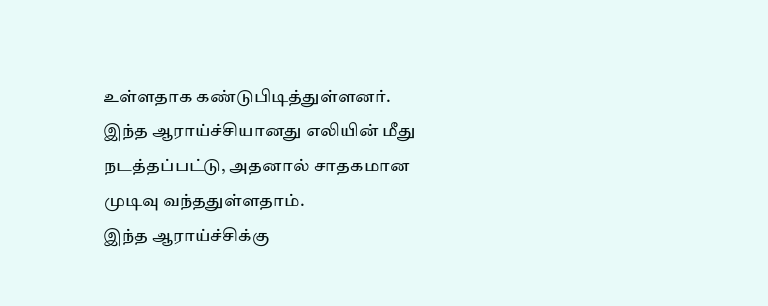உள்ளதாக கண்டுபிடித்துள்ளனர்.
இந்த ஆராய்ச்சியானது எலியின் மீது நடத்தப்பட்டு, அதனால் சாதகமான முடிவு வந்ததுள்ளதாம்.
இந்த ஆராய்ச்சிக்கு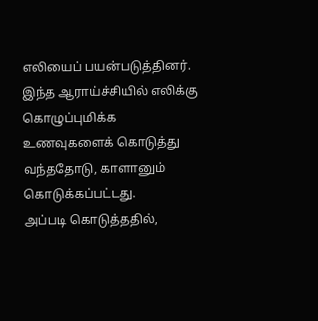எலியைப் பயன்படுத்தினர். இந்த ஆராய்ச்சியில் எலிக்கு கொழுப்புமிக்க உணவுகளைக் கொடுத்து வந்ததோடு, காளானும் கொடுக்கப்பட்டது.
அப்படி கொடுத்ததில்,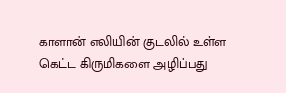காளான் எலியின் குடலில் உள்ள கெட்ட கிருமிகளை அழிப்பது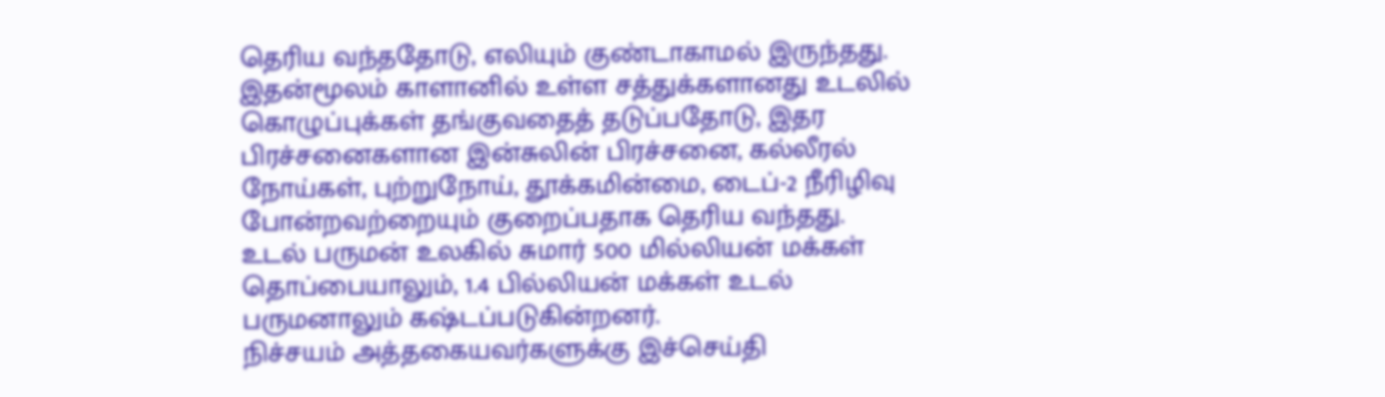தெரிய வந்ததோடு, எலியும் குண்டாகாமல் இருந்தது.
இதன்மூலம் காளானில் உள்ள சத்துக்களானது உடலில் கொழுப்புக்கள் தங்குவதைத் தடுப்பதோடு, இதர பிரச்சனைகளான இன்சுலின் பிரச்சனை, கல்லீரல் நோய்கள், புற்றுநோய், தூக்கமின்மை, டைப்-2 நீரிழிவு போன்றவற்றையும் குறைப்பதாக தெரிய வந்தது.
உடல் பருமன் உலகில் சுமார் 500 மில்லியன் மக்கள் தொப்பையாலும், 1.4 பில்லியன் மக்கள் உடல் பருமனாலும் கஷ்டப்படுகின்றனர்.
நிச்சயம் அத்தகையவர்களுக்கு இச்செய்தி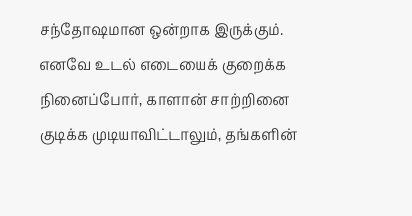சந்தோஷமான ஒன்றாக இருக்கும்.
எனவே உடல் எடையைக் குறைக்க நினைப்போர், காளான் சாற்றினை குடிக்க முடியாவிட்டாலும், தங்களின்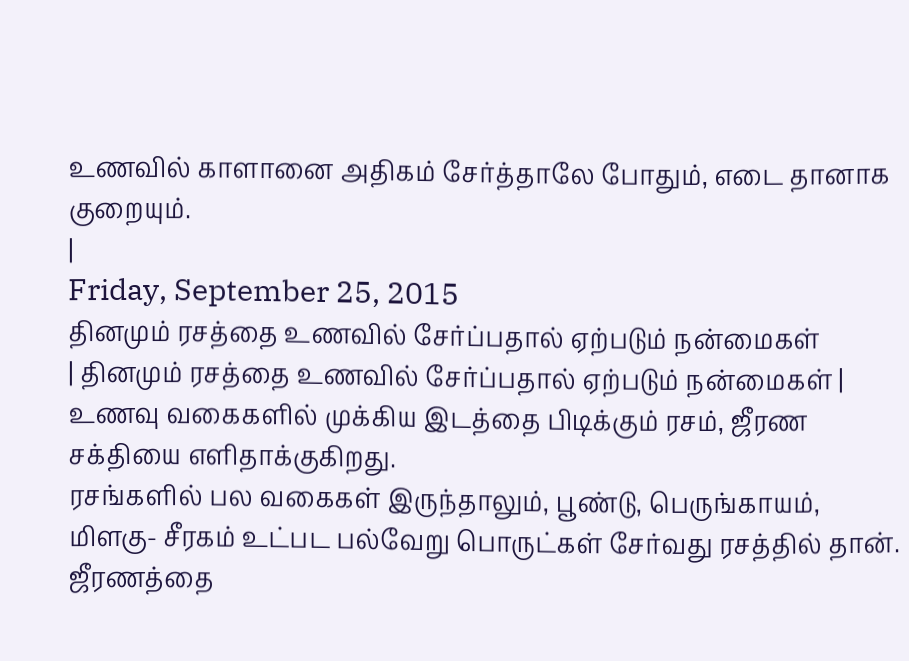உணவில் காளானை அதிகம் சேர்த்தாலே போதும், எடை தானாக குறையும்.
|
Friday, September 25, 2015
தினமும் ரசத்தை உணவில் சேர்ப்பதால் ஏற்படும் நன்மைகள்
| தினமும் ரசத்தை உணவில் சேர்ப்பதால் ஏற்படும் நன்மைகள் |
உணவு வகைகளில் முக்கிய இடத்தை பிடிக்கும் ரசம், ஜீரண சக்தியை எளிதாக்குகிறது.
ரசங்களில் பல வகைகள் இருந்தாலும், பூண்டு, பெருங்காயம், மிளகு- சீரகம் உட்பட பல்வேறு பொருட்கள் சேர்வது ரசத்தில் தான்.
ஜீரணத்தை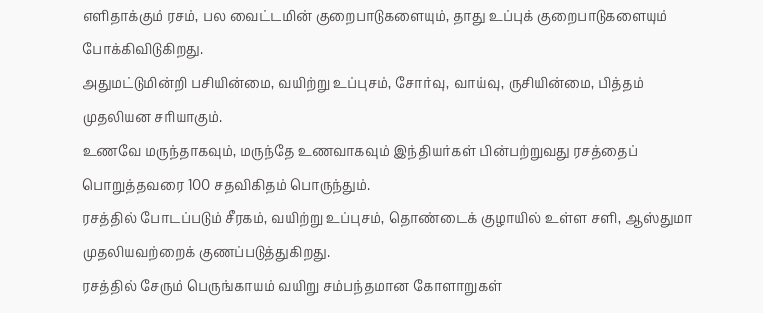எளிதாக்கும் ரசம், பல வைட்டமின் குறைபாடுகளையும், தாது உப்புக் குறைபாடுகளையும் போக்கிவிடுகிறது.
அதுமட்டுமின்றி பசியின்மை, வயிற்று உப்புசம், சோர்வு, வாய்வு, ருசியின்மை, பித்தம் முதலியன சரியாகும்.
உணவே மருந்தாகவும், மருந்தே உணவாகவும் இந்தியர்கள் பின்பற்றுவது ரசத்தைப் பொறுத்தவரை 100 சதவிகிதம் பொருந்தும்.
ரசத்தில் போடப்படும் சீரகம், வயிற்று உப்புசம், தொண்டைக் குழாயில் உள்ள சளி, ஆஸ்துமா முதலியவற்றைக் குணப்படுத்துகிறது.
ரசத்தில் சேரும் பெருங்காயம் வயிறு சம்பந்தமான கோளாறுகள்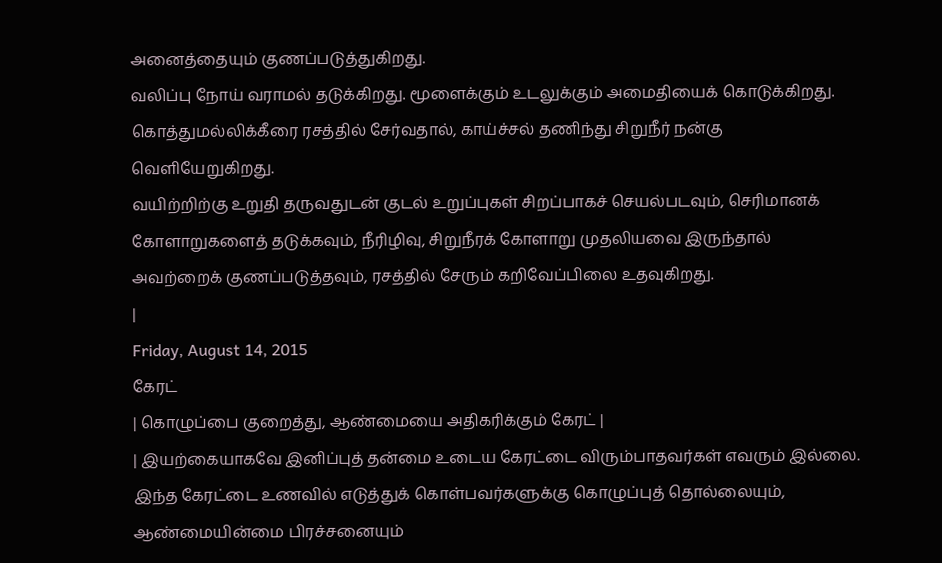அனைத்தையும் குணப்படுத்துகிறது.
வலிப்பு நோய் வராமல் தடுக்கிறது. மூளைக்கும் உடலுக்கும் அமைதியைக் கொடுக்கிறது. கொத்துமல்லிக்கீரை ரசத்தில் சேர்வதால், காய்ச்சல் தணிந்து சிறுநீர் நன்கு வெளியேறுகிறது.
வயிற்றிற்கு உறுதி தருவதுடன் குடல் உறுப்புகள் சிறப்பாகச் செயல்படவும், செரிமானக் கோளாறுகளைத் தடுக்கவும், நீரிழிவு, சிறுநீரக் கோளாறு முதலியவை இருந்தால் அவற்றைக் குணப்படுத்தவும், ரசத்தில் சேரும் கறிவேப்பிலை உதவுகிறது.
|
Friday, August 14, 2015
கேரட்
| கொழுப்பை குறைத்து, ஆண்மையை அதிகரிக்கும் கேரட் |
| இயற்கையாகவே இனிப்புத் தன்மை உடைய கேரட்டை விரும்பாதவர்கள் எவரும் இல்லை.
இந்த கேரட்டை உணவில் எடுத்துக் கொள்பவர்களுக்கு கொழுப்புத் தொல்லையும், ஆண்மையின்மை பிரச்சனையும்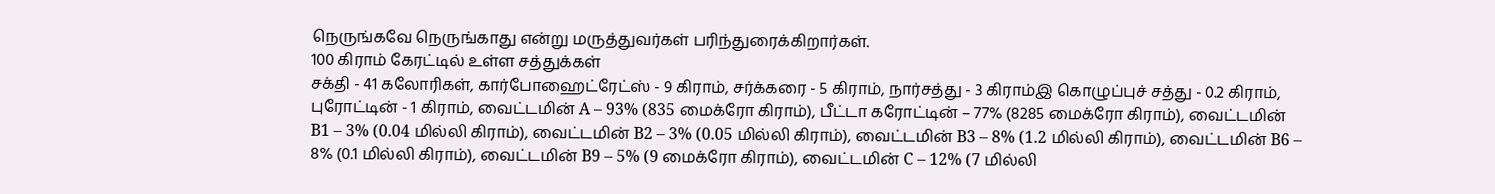நெருங்கவே நெருங்காது என்று மருத்துவர்கள் பரிந்துரைக்கிறார்கள்.
100 கிராம் கேரட்டில் உள்ள சத்துக்கள்
சக்தி - 41 கலோரிகள், கார்போஹைட்ரேட்ஸ் - 9 கிராம், சர்க்கரை - 5 கிராம், நார்சத்து - 3 கிராம்இ கொழுப்புச் சத்து - 0.2 கிராம், புரோட்டின் - 1 கிராம், வைட்டமின் A – 93% (835 மைக்ரோ கிராம்), பீட்டா கரோட்டின் – 77% (8285 மைக்ரோ கிராம்), வைட்டமின் B1 – 3% (0.04 மில்லி கிராம்), வைட்டமின் B2 – 3% (0.05 மில்லி கிராம்), வைட்டமின் B3 – 8% (1.2 மில்லி கிராம்), வைட்டமின் B6 – 8% (0.1 மில்லி கிராம்), வைட்டமின் B9 – 5% (9 மைக்ரோ கிராம்), வைட்டமின் C – 12% (7 மில்லி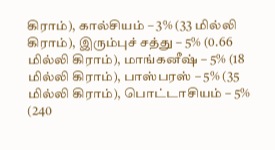கிராம்), கால்சியம் – 3% (33 மில்லி கிராம்), இரும்புச் சத்து – 5% (0.66 மில்லி கிராம்), மாங்கனீஷ் – 5% (18 மில்லி கிராம்), பாஸ்பரஸ் – 5% (35 மில்லி கிராம்), பொட்டாசியம் – 5% (240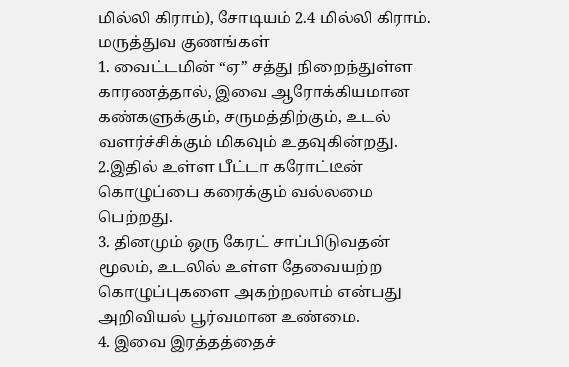மில்லி கிராம்), சோடியம் 2.4 மில்லி கிராம்.
மருத்துவ குணங்கள்
1. வைட்டமின் “ஏ” சத்து நிறைந்துள்ள காரணத்தால், இவை ஆரோக்கியமான கண்களுக்கும், சருமத்திற்கும், உடல் வளர்ச்சிக்கும் மிகவும் உதவுகின்றது.
2.இதில் உள்ள பீட்டா கரோட்டீன் கொழுப்பை கரைக்கும் வல்லமை பெற்றது.
3. தினமும் ஒரு கேரட் சாப்பிடுவதன் மூலம், உடலில் உள்ள தேவையற்ற கொழுப்புகளை அகற்றலாம் என்பது அறிவியல் பூர்வமான உண்மை.
4. இவை இரத்தத்தைச்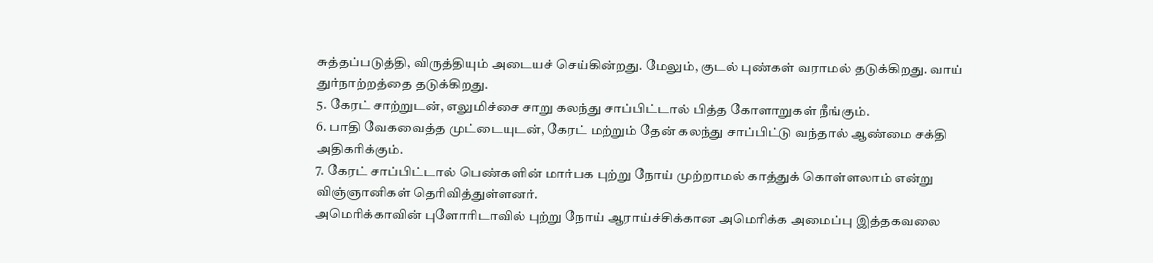சுத்தப்படுத்தி, விருத்தியும் அடையச் செய்கின்றது. மேலும், குடல் புண்கள் வராமல் தடுக்கிறது. வாய் துர்நாற்றத்தை தடுக்கிறது.
5. கேரட் சாற்றுடன், எலுமிச்சை சாறு கலந்து சாப்பிட்டால் பித்த கோளாறுகள் நீங்கும்.
6. பாதி வேகவைத்த முட்டையுடன், கேரட் மற்றும் தேன் கலந்து சாப்பிட்டு வந்தால் ஆண்மை சக்தி அதிகரிக்கும்.
7. கேரட் சாப்பிட்டால் பெண்களின் மார்பக புற்று நோய் முற்றாமல் காத்துக் கொள்ளலாம் என்று விஞ்ஞானிகள் தெரிவித்துள்ளனர்.
அமெரிக்காவின் புளோரிடாவில் புற்று நோய் ஆராய்ச்சிக்கான அமெரிக்க அமைப்பு இத்தகவலை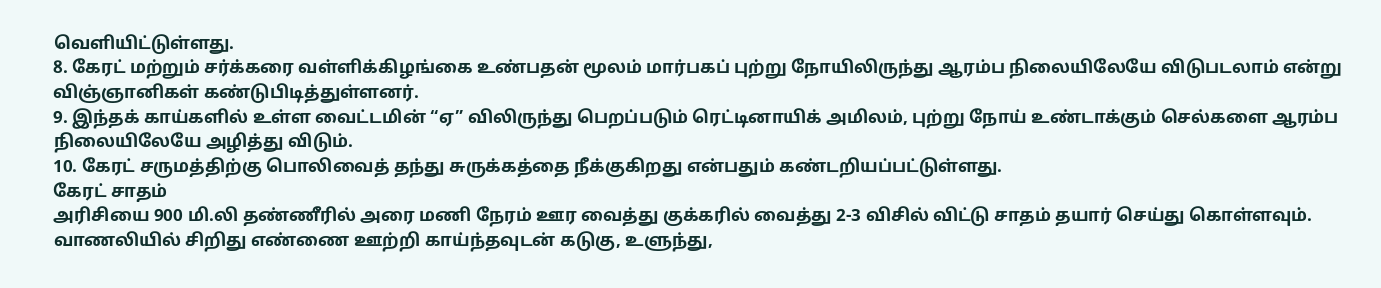வெளியிட்டுள்ளது.
8. கேரட் மற்றும் சர்க்கரை வள்ளிக்கிழங்கை உண்பதன் மூலம் மார்பகப் புற்று நோயிலிருந்து ஆரம்ப நிலையிலேயே விடுபடலாம் என்று விஞ்ஞானிகள் கண்டுபிடித்துள்ளனர்.
9. இந்தக் காய்களில் உள்ள வைட்டமின் “ஏ” விலிருந்து பெறப்படும் ரெட்டினாயிக் அமிலம், புற்று நோய் உண்டாக்கும் செல்களை ஆரம்ப நிலையிலேயே அழித்து விடும்.
10. கேரட் சருமத்திற்கு பொலிவைத் தந்து சுருக்கத்தை நீக்குகிறது என்பதும் கண்டறியப்பட்டுள்ளது.
கேரட் சாதம்
அரிசியை 900 மி.லி தண்ணீரில் அரை மணி நேரம் ஊர வைத்து குக்கரில் வைத்து 2-3 விசில் விட்டு சாதம் தயார் செய்து கொள்ளவும்.
வாணலியில் சிறிது எண்ணை ஊற்றி காய்ந்தவுடன் கடுகு, உளுந்து,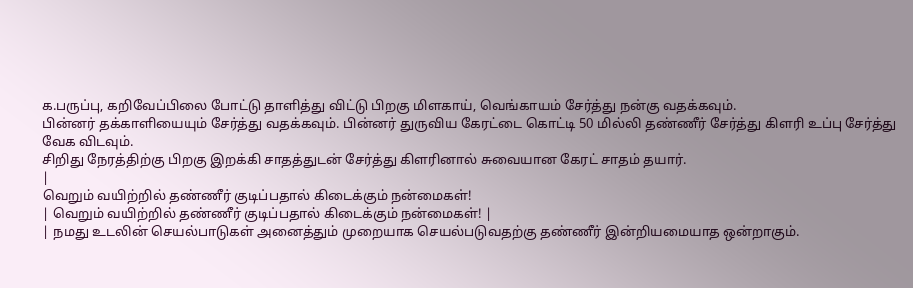க.பருப்பு, கறிவேப்பிலை போட்டு தாளித்து விட்டு பிறகு மிளகாய், வெங்காயம் சேர்த்து நன்கு வதக்கவும்.
பின்னர் தக்காளியையும் சேர்த்து வதக்கவும். பின்னர் துருவிய கேரட்டை கொட்டி 50 மில்லி தண்ணீர் சேர்த்து கிளரி உப்பு சேர்த்து வேக விடவும்.
சிறிது நேரத்திற்கு பிறகு இறக்கி சாதத்துடன் சேர்த்து கிளரினால் சுவையான கேரட் சாதம் தயார்.
|
வெறும் வயிற்றில் தண்ணீர் குடிப்பதால் கிடைக்கும் நன்மைகள்!
| வெறும் வயிற்றில் தண்ணீர் குடிப்பதால் கிடைக்கும் நன்மைகள்! |
| நமது உடலின் செயல்பாடுகள் அனைத்தும் முறையாக செயல்படுவதற்கு தண்ணீர் இன்றியமையாத ஒன்றாகும்.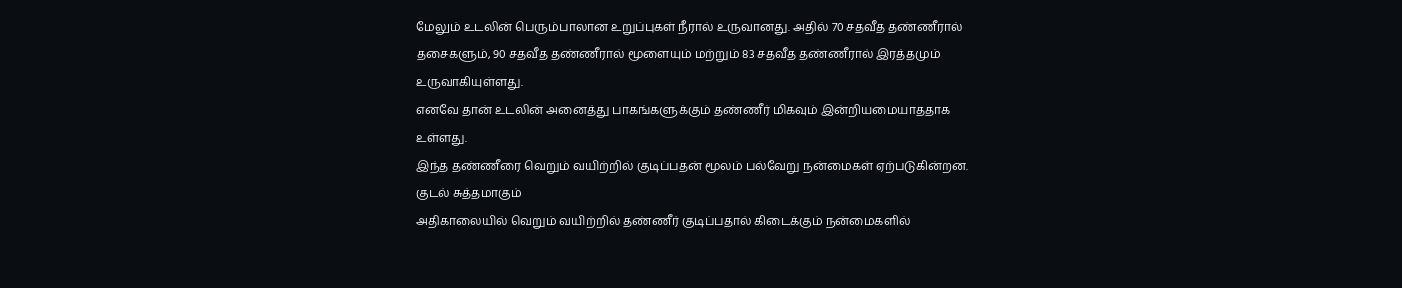மேலும் உடலின் பெரும்பாலான உறுப்புகள் நீரால் உருவானது. அதில் 70 சதவீத தண்ணீரால் தசைகளும், 90 சதவீத தண்ணீரால் மூளையும் மற்றும் 83 சதவீத தண்ணீரால் இரத்தமும் உருவாகியுள்ளது.
எனவே தான் உடலின் அனைத்து பாகங்களுக்கும் தண்ணீர் மிகவும் இன்றியமையாததாக உள்ளது.
இந்த தண்ணீரை வெறும் வயிற்றில் குடிப்பதன் மூலம் பல்வேறு நன்மைகள் ஏற்படுகின்றன.
குடல் சுத்தமாகும்
அதிகாலையில் வெறும் வயிற்றில் தண்ணீர் குடிப்பதால் கிடைக்கும் நன்மைகளில்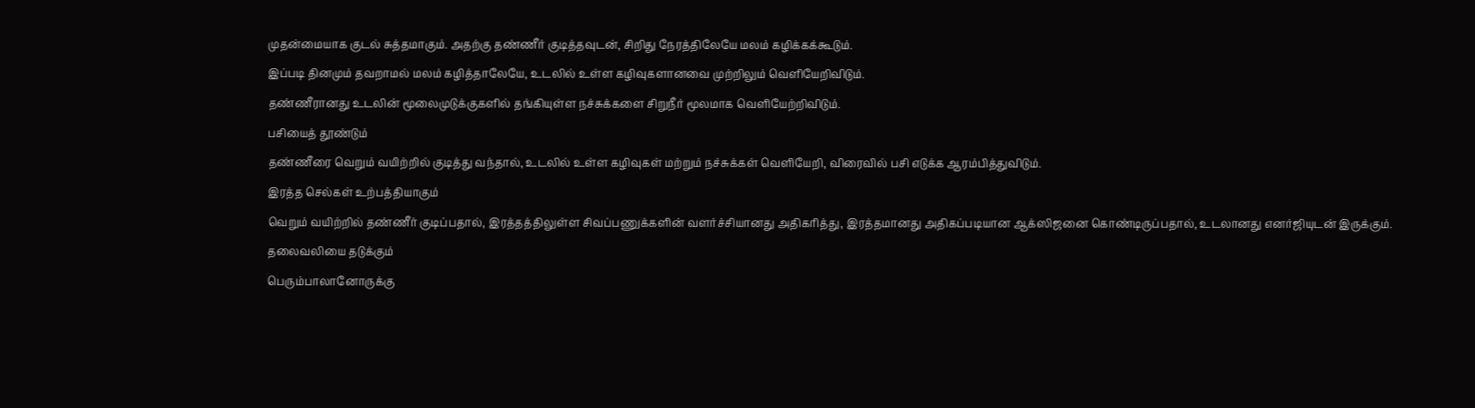முதன்மையாக குடல் சுத்தமாகும். அதற்கு தண்ணீர் குடித்தவுடன், சிறிது நேரத்திலேயே மலம் கழிக்கக்கூடும்.
இப்படி தினமும் தவறாமல் மலம் கழித்தாலேயே, உடலில் உள்ள கழிவுகளானவை முற்றிலும் வெளியேறிவிடும்.
தண்ணீரானது உடலின் மூலைமுடுக்குகளில் தங்கியுள்ள நச்சுக்களை சிறுநீர் மூலமாக வெளியேற்றிவிடும்.
பசியைத் தூண்டும்
தண்ணீரை வெறும் வயிற்றில் குடித்து வந்தால், உடலில் உள்ள கழிவுகள் மற்றும் நச்சுக்கள் வெளியேறி, விரைவில் பசி எடுக்க ஆரம்பித்துவிடும்.
இரத்த செல்கள் உற்பத்தியாகும்
வெறும் வயிற்றில் தண்ணீர் குடிப்பதால், இரத்தத்திலுள்ள சிவப்பணுக்களின் வளர்ச்சியானது அதிகரித்து, இரத்தமானது அதிகப்படியான ஆக்ஸிஜனை கொண்டிருப்பதால், உடலானது எனர்ஜியுடன் இருக்கும்.
தலைவலியை தடுக்கும்
பெரும்பாலானோருக்கு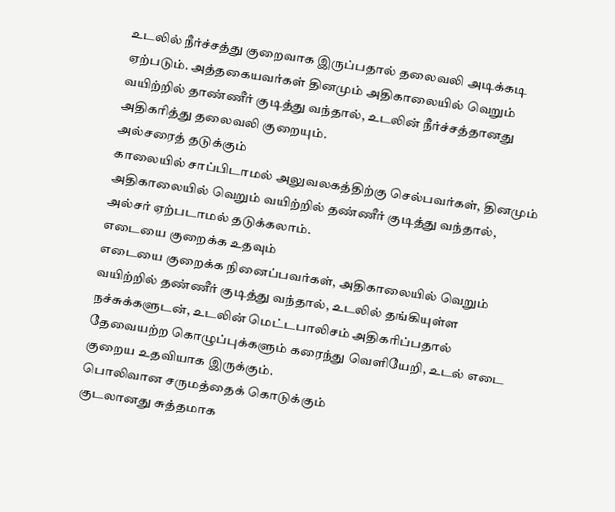உடலில் நீர்ச்சத்து குறைவாக இருப்பதால் தலைவலி அடிக்கடி ஏற்படும். அத்தகையவர்கள் தினமும் அதிகாலையில் வெறும் வயிற்றில் தாண்ணீர் குடித்து வந்தால், உடலின் நீர்ச்சத்தானது அதிகரித்து தலைவலி குறையும்.
அல்சரைத் தடுக்கும்
காலையில் சாப்பிடாமல் அலுவலகத்திற்கு செல்பவர்கள், தினமும் அதிகாலையில் வெறும் வயிற்றில் தண்ணீர் குடித்து வந்தால், அல்சர் ஏற்படாமல் தடுக்கலாம்.
எடையை குறைக்க உதவும்
எடையை குறைக்க நினைப்பவர்கள், அதிகாலையில் வெறும் வயிற்றில் தண்ணீர் குடித்து வந்தால், உடலில் தங்கியுள்ள நச்சுக்களுடன், உடலின் மெட்டபாலிசம் அதிகரிப்பதால் தேவையற்ற கொழுப்புக்களும் கரைந்து வெளியேறி, உடல் எடை குறைய உதவியாக இருக்கும்.
பொலிவான சருமத்தைக் கொடுக்கும்
குடலானது சுத்தமாக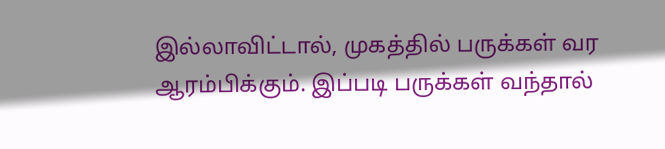இல்லாவிட்டால், முகத்தில் பருக்கள் வர ஆரம்பிக்கும். இப்படி பருக்கள் வந்தால்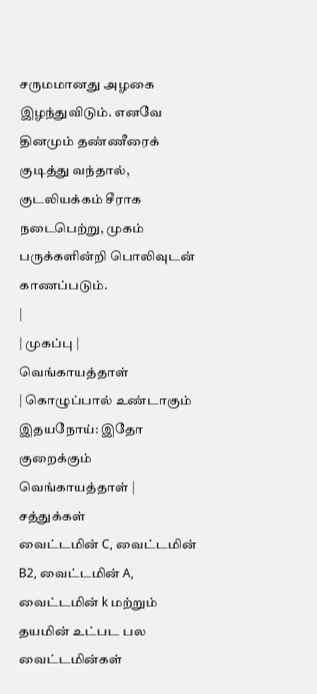சருமமானது அழகை இழந்துவிடும். எனவே தினமும் தண்ணீரைக் குடித்து வந்தால், குடலியக்கம் சீராக நடைபெற்று, முகம் பருக்களின்றி பொலிவுடன் காணப்படும்.
|
| முகப்பு |
வெங்காயத்தாள்
| கொழுப்பால் உண்டாகும் இதயநோய்: இதோ குறைக்கும் வெங்காயத்தாள் |
சத்துக்கள்
வைட்டமின் C, வைட்டமின் B2, வைட்டமின் A, வைட்டமின் k மற்றும் தயமின் உட்பட பல வைட்டமின்கள்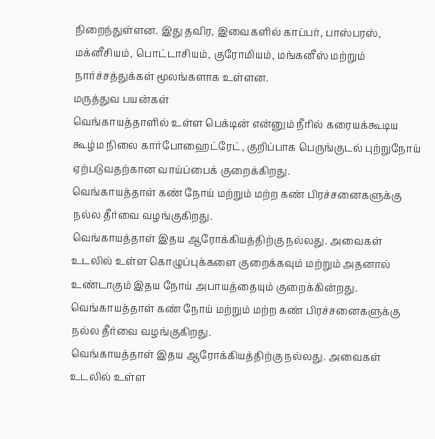நிறைந்துள்ளன. இது தவிர, இவைகளில் காப்பர், பாஸ்பரஸ், மக்னீசியம், பொட்டாசியம், குரோமியம், மங்கனீஸ் மற்றும் நார்ச்சத்துக்கள் மூலங்களாக உள்ளன.
மருத்துவ பயன்கள்
வெங்காயத்தாளில் உள்ள பெக்டின் என்னும் நீரில் கரையக்கூடிய கூழ்ம நிலை கார்போஹைட்ரேட், குறிப்பாக பெருங்குடல் புற்றுநோய் ஏற்படுவதற்கான வாய்ப்பைக் குறைக்கிறது.
வெங்காயத்தாள் கண் நோய் மற்றும் மற்ற கண் பிரச்சனைகளுக்கு நல்ல தீர்வை வழங்குகிறது.
வெங்காயத்தாள் இதய ஆரோக்கியத்திற்கு நல்லது. அவைகள் உடலில் உள்ள கொழுப்புக்களை குறைக்கவும் மற்றும் அதனால் உண்டாகும் இதய நோய் அபாயத்தையும் குறைக்கின்றது.
வெங்காயத்தாள் கண் நோய் மற்றும் மற்ற கண் பிரச்சனைகளுக்கு நல்ல தீர்வை வழங்குகிறது.
வெங்காயத்தாள் இதய ஆரோக்கியத்திற்கு நல்லது. அவைகள் உடலில் உள்ள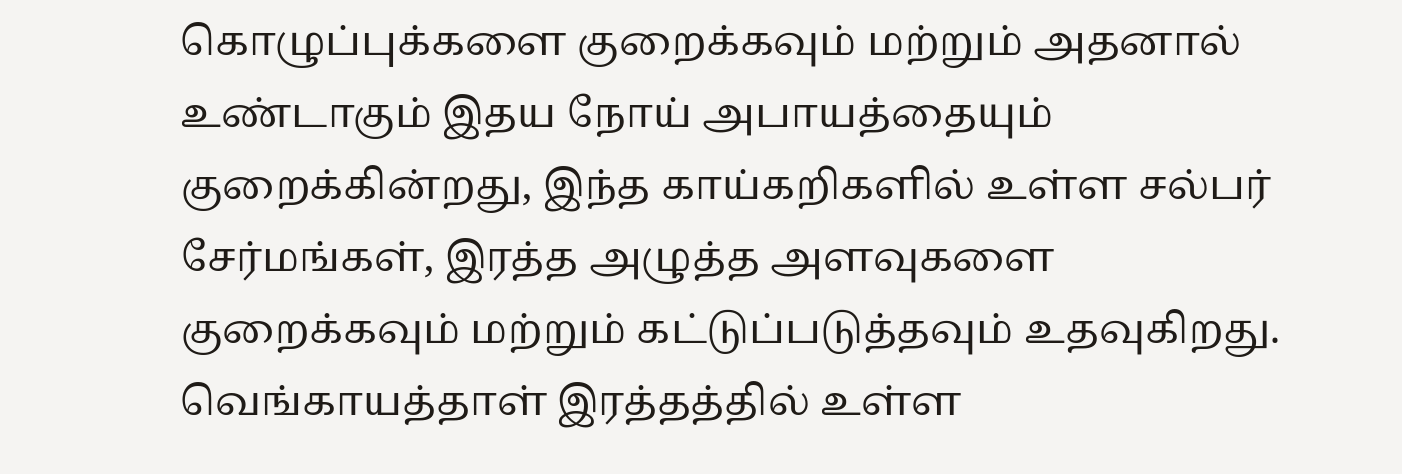கொழுப்புக்களை குறைக்கவும் மற்றும் அதனால் உண்டாகும் இதய நோய் அபாயத்தையும் குறைக்கின்றது, இந்த காய்கறிகளில் உள்ள சல்பர் சேர்மங்கள், இரத்த அழுத்த அளவுகளை குறைக்கவும் மற்றும் கட்டுப்படுத்தவும் உதவுகிறது.
வெங்காயத்தாள் இரத்தத்தில் உள்ள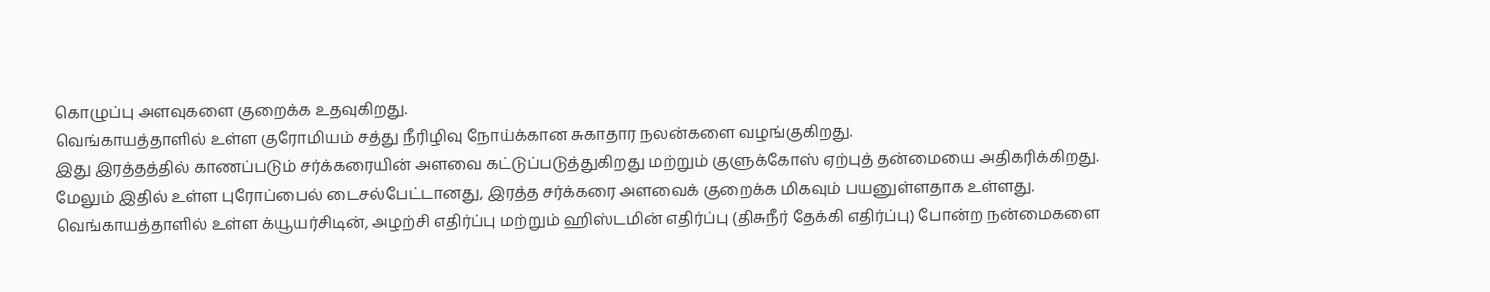கொழுப்பு அளவுகளை குறைக்க உதவுகிறது.
வெங்காயத்தாளில் உள்ள குரோமியம் சத்து நீரிழிவு நோய்க்கான சுகாதார நலன்களை வழங்குகிறது.
இது இரத்தத்தில் காணப்படும் சர்க்கரையின் அளவை கட்டுப்படுத்துகிறது மற்றும் குளுக்கோஸ் ஏற்புத் தன்மையை அதிகரிக்கிறது.
மேலும் இதில் உள்ள புரோப்பைல் டைசல்பேட்டானது, இரத்த சர்க்கரை அளவைக் குறைக்க மிகவும் பயனுள்ளதாக உள்ளது.
வெங்காயத்தாளில் உள்ள க்யூயர்சிடின், அழற்சி எதிர்ப்பு மற்றும் ஹிஸ்டமின் எதிர்ப்பு (திசுநீர் தேக்கி எதிர்ப்பு) போன்ற நன்மைகளை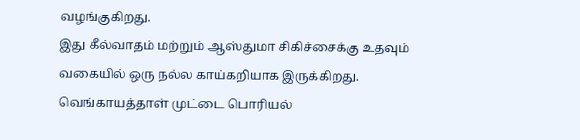வழங்குகிறது.
இது கீல்வாதம் மற்றும் ஆஸ்துமா சிகிச்சைக்கு உதவும் வகையில் ஒரு நல்ல காய்கறியாக இருக்கிறது.
வெங்காயத்தாள் முட்டை பொரியல்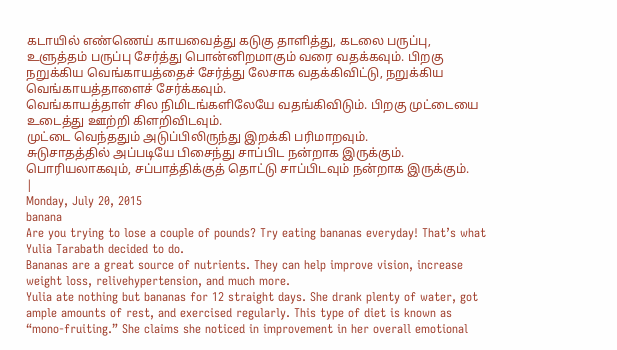கடாயில் எண்ணெய் காயவைத்து கடுகு தாளித்து, கடலை பருப்பு, உளுத்தம் பருப்பு சேர்த்து பொன்னிறமாகும் வரை வதக்கவும். பிறகு நறுக்கிய வெங்காயத்தைச் சேர்த்து லேசாக வதக்கிவிட்டு, நறுக்கிய வெங்காயத்தாளைச் சேர்க்கவும்.
வெங்காயத்தாள் சில நிமிடங்களிலேயே வதங்கிவிடும். பிறகு முட்டையை உடைத்து ஊற்றி கிளறிவிடவும்.
முட்டை வெந்ததும் அடுப்பிலிருந்து இறக்கி பரிமாறவும்.
சுடுசாதத்தில் அப்படியே பிசைந்து சாப்பிட நன்றாக இருக்கும். பொரியலாகவும், சப்பாத்திக்குத் தொட்டு சாப்பிடவும் நன்றாக இருக்கும்.
|
Monday, July 20, 2015
banana
Are you trying to lose a couple of pounds? Try eating bananas everyday! That’s what Yulia Tarabath decided to do.
Bananas are a great source of nutrients. They can help improve vision, increase weight loss, relivehypertension, and much more.
Yulia ate nothing but bananas for 12 straight days. She drank plenty of water, got ample amounts of rest, and exercised regularly. This type of diet is known as “mono-fruiting.” She claims she noticed in improvement in her overall emotional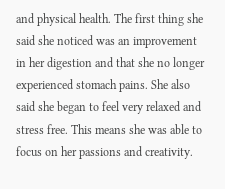and physical health. The first thing she said she noticed was an improvement in her digestion and that she no longer experienced stomach pains. She also said she began to feel very relaxed and stress free. This means she was able to focus on her passions and creativity.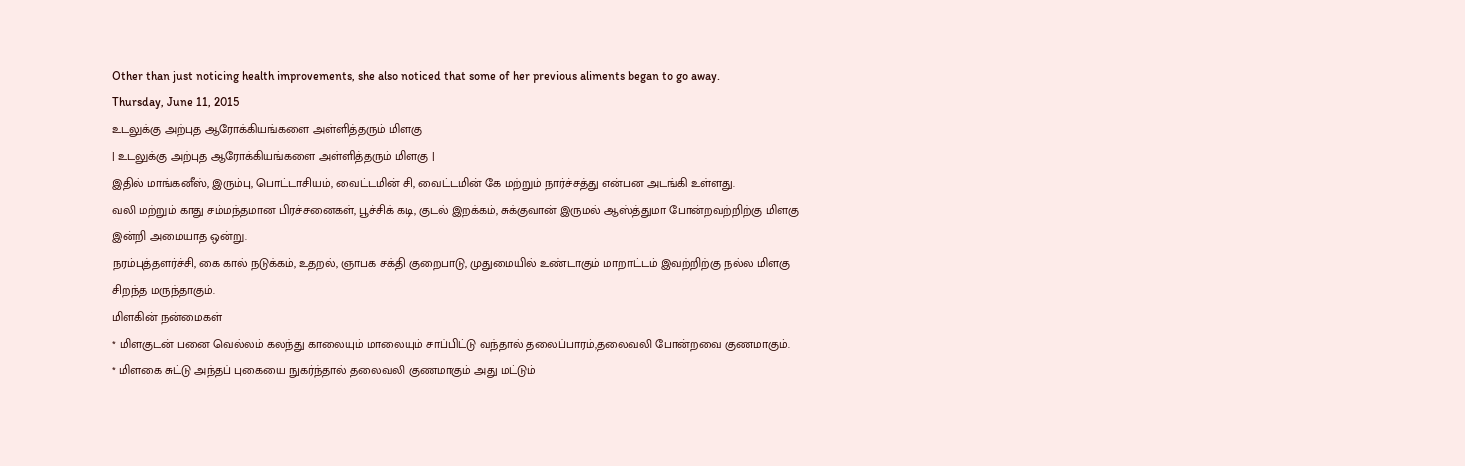Other than just noticing health improvements, she also noticed that some of her previous aliments began to go away.
Thursday, June 11, 2015
உடலுக்கு அற்புத ஆரோக்கியங்களை அள்ளித்தரும் மிளகு
| உடலுக்கு அற்புத ஆரோக்கியங்களை அள்ளித்தரும் மிளகு |
இதில் மாங்கனீஸ், இரும்பு, பொட்டாசியம், வைட்டமின் சி, வைட்டமின் கே மற்றும் நார்ச்சத்து என்பன அடங்கி உள்ளது.
வலி மற்றும் காது சம்மந்தமான பிரச்சனைகள், பூச்சிக் கடி, குடல் இறக்கம், சுக்குவான் இருமல் ஆஸ்த்துமா போன்றவற்றிற்கு மிளகு இன்றி அமையாத ஒன்று.
நரம்புத்தளர்ச்சி, கை கால் நடுக்கம், உதறல், ஞாபக சக்தி குறைபாடு, முதுமையில் உண்டாகும் மாறாட்டம் இவற்றிற்கு நல்ல மிளகு சிறந்த மருந்தாகும்.
மிளகின் நன்மைகள்
* மிளகுடன் பனை வெல்லம் கலந்து காலையும் மாலையும் சாப்பிட்டு வந்தால் தலைப்பாரம்,தலைவலி போன்றவை குணமாகும்.
* மிளகை சுட்டு அந்தப் புகையை நுகர்ந்தால் தலைவலி குணமாகும் அது மட்டும்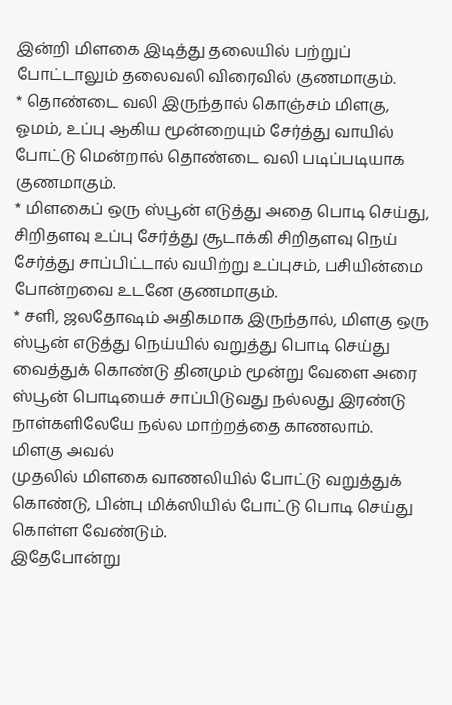இன்றி மிளகை இடித்து தலையில் பற்றுப் போட்டாலும் தலைவலி விரைவில் குணமாகும்.
* தொண்டை வலி இருந்தால் கொஞ்சம் மிளகு, ஓமம், உப்பு ஆகிய மூன்றையும் சேர்த்து வாயில் போட்டு மென்றால் தொண்டை வலி படிப்படியாக குணமாகும்.
* மிளகைப் ஒரு ஸ்பூன் எடுத்து அதை பொடி செய்து, சிறிதளவு உப்பு சேர்த்து சூடாக்கி சிறிதளவு நெய் சேர்த்து சாப்பிட்டால் வயிற்று உப்புசம், பசியின்மை போன்றவை உடனே குணமாகும்.
* சளி, ஜலதோஷம் அதிகமாக இருந்தால், மிளகு ஒரு ஸ்பூன் எடுத்து நெய்யில் வறுத்து பொடி செய்து வைத்துக் கொண்டு தினமும் மூன்று வேளை அரை ஸ்பூன் பொடியைச் சாப்பிடுவது நல்லது இரண்டு நாள்களிலேயே நல்ல மாற்றத்தை காணலாம்.
மிளகு அவல்
முதலில் மிளகை வாணலியில் போட்டு வறுத்துக் கொண்டு, பின்பு மிக்ஸியில் போட்டு பொடி செய்து கொள்ள வேண்டும்.
இதேபோன்று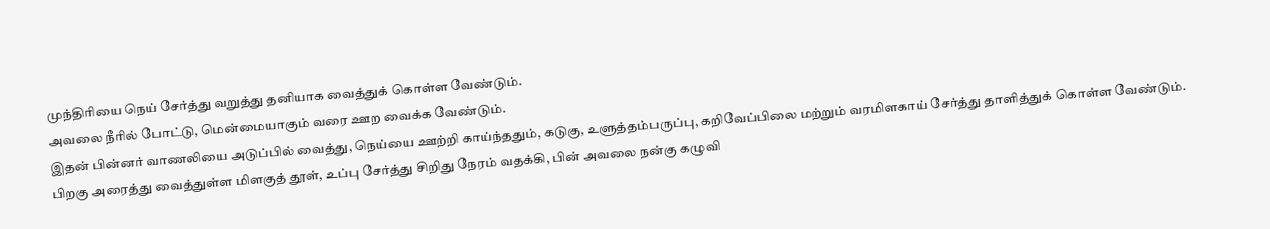முந்திரியை நெய் சேர்த்து வறுத்து தனியாக வைத்துக் கொள்ள வேண்டும்.
அவலை நீரில் போட்டு, மென்மையாகும் வரை ஊற வைக்க வேண்டும்.
இதன் பின்னர் வாணலியை அடுப்பில் வைத்து, நெய்யை ஊற்றி காய்ந்ததும், கடுகு, உளுத்தம்பருப்பு, கறிவேப்பிலை மற்றும் வரமிளகாய் சேர்த்து தாளித்துக் கொள்ள வேண்டும்.
பிறகு அரைத்து வைத்துள்ள மிளகுத் தூள், உப்பு சேர்த்து சிறிது நேரம் வதக்கி, பின் அவலை நன்கு கழுவி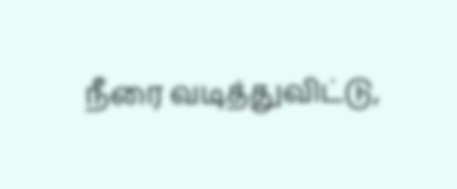நீரை வடித்துவிட்டு,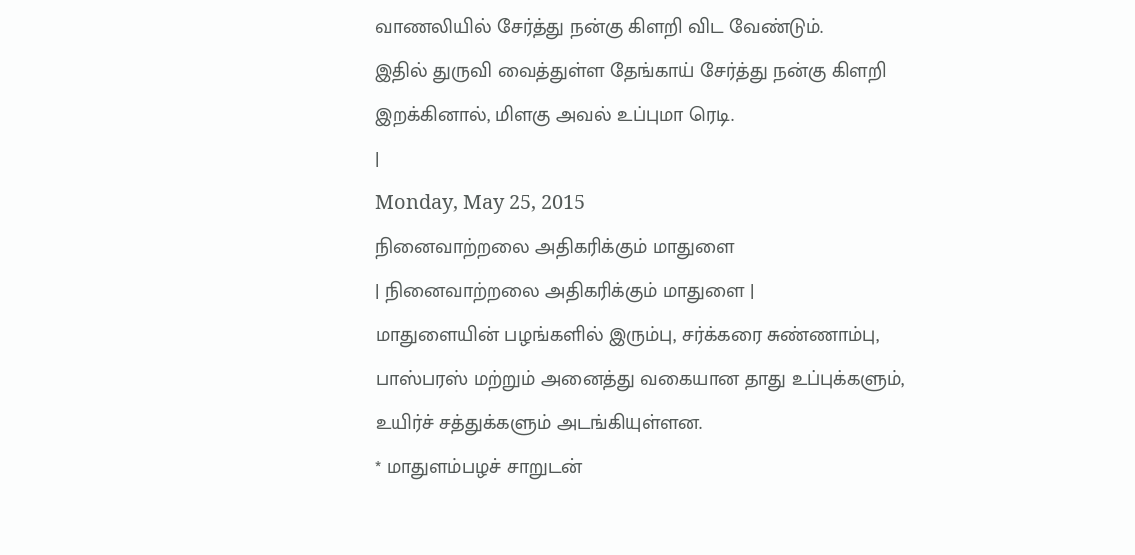வாணலியில் சேர்த்து நன்கு கிளறி விட வேண்டும்.
இதில் துருவி வைத்துள்ள தேங்காய் சேர்த்து நன்கு கிளறி இறக்கினால், மிளகு அவல் உப்புமா ரெடி.
|
Monday, May 25, 2015
நினைவாற்றலை அதிகரிக்கும் மாதுளை
| நினைவாற்றலை அதிகரிக்கும் மாதுளை |
மாதுளையின் பழங்களில் இரும்பு, சர்க்கரை சுண்ணாம்பு, பாஸ்பரஸ் மற்றும் அனைத்து வகையான தாது உப்புக்களும், உயிர்ச் சத்துக்களும் அடங்கியுள்ளன.
* மாதுளம்பழச் சாறுடன்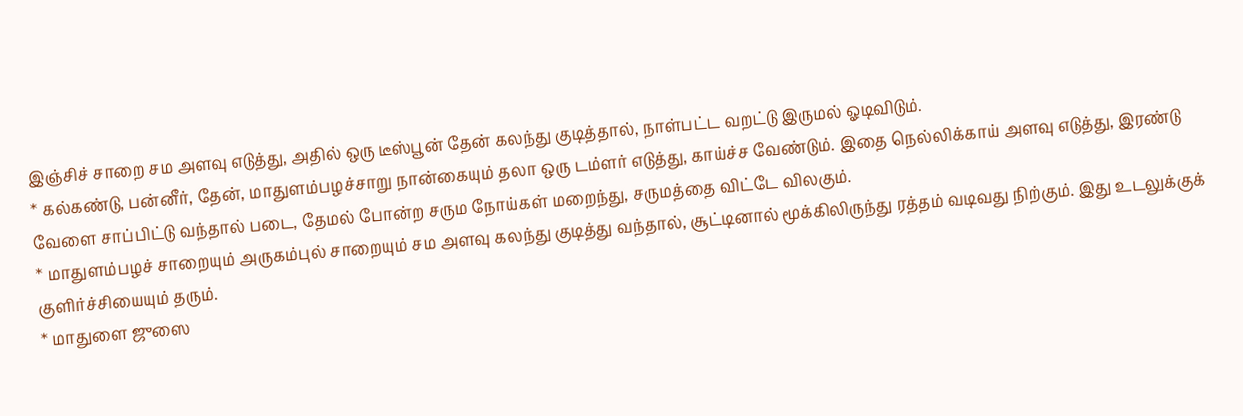இஞ்சிச் சாறை சம அளவு எடுத்து, அதில் ஒரு டீஸ்பூன் தேன் கலந்து குடித்தால், நாள்பட்ட வறட்டு இருமல் ஓடிவிடும்.
* கல்கண்டு, பன்னீர், தேன், மாதுளம்பழச்சாறு நான்கையும் தலா ஒரு டம்ளர் எடுத்து, காய்ச்ச வேண்டும். இதை நெல்லிக்காய் அளவு எடுத்து, இரண்டு வேளை சாப்பிட்டு வந்தால் படை, தேமல் போன்ற சரும நோய்கள் மறைந்து, சருமத்தை விட்டே விலகும்.
* மாதுளம்பழச் சாறையும் அருகம்புல் சாறையும் சம அளவு கலந்து குடித்து வந்தால், சூட்டினால் மூக்கிலிருந்து ரத்தம் வடிவது நிற்கும். இது உடலுக்குக் குளிர்ச்சியையும் தரும்.
* மாதுளை ஜுஸை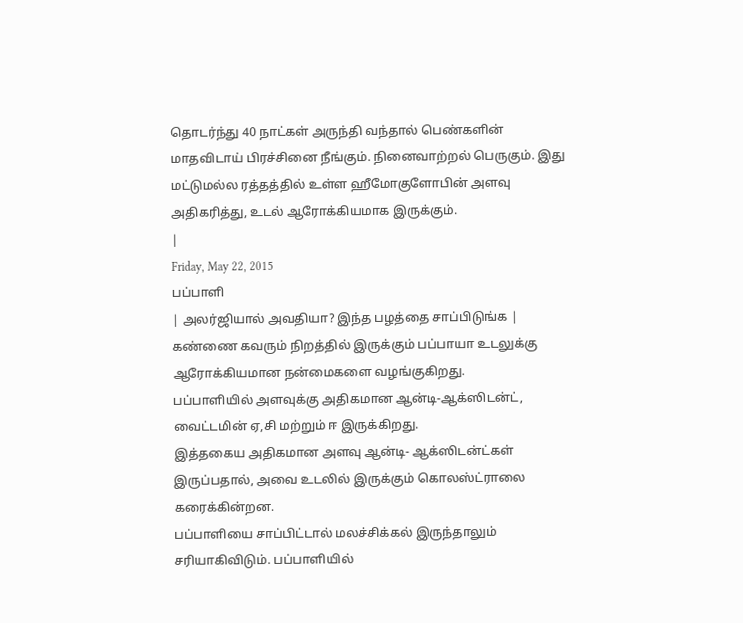தொடர்ந்து 40 நாட்கள் அருந்தி வந்தால் பெண்களின் மாதவிடாய் பிரச்சினை நீங்கும். நினைவாற்றல் பெருகும். இது மட்டுமல்ல ரத்தத்தில் உள்ள ஹீமோகுளோபின் அளவு அதிகரித்து, உடல் ஆரோக்கியமாக இருக்கும்.
|
Friday, May 22, 2015
பப்பாளி
| அலர்ஜியால் அவதியா? இந்த பழத்தை சாப்பிடுங்க |
கண்ணை கவரும் நிறத்தில் இருக்கும் பப்பாயா உடலுக்கு ஆரோக்கியமான நன்மைகளை வழங்குகிறது.
பப்பாளியில் அளவுக்கு அதிகமான ஆன்டி-ஆக்ஸிடன்ட், வைட்டமின் ஏ,சி மற்றும் ஈ இருக்கிறது.
இத்தகைய அதிகமான அளவு ஆன்டி- ஆக்ஸிடன்ட்கள் இருப்பதால், அவை உடலில் இருக்கும் கொலஸ்ட்ராலை கரைக்கின்றன.
பப்பாளியை சாப்பிட்டால் மலச்சிக்கல் இருந்தாலும் சரியாகிவிடும். பப்பாளியில்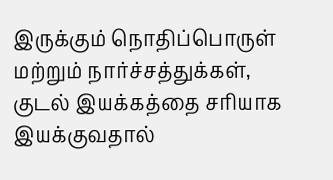இருக்கும் நொதிப்பொருள் மற்றும் நார்ச்சத்துக்கள், குடல் இயக்கத்தை சரியாக இயக்குவதால்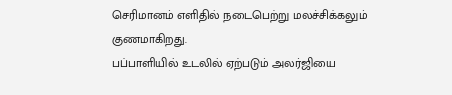செரிமானம் எளிதில் நடைபெற்று மலச்சிக்கலும் குணமாகிறது.
பப்பாளியில் உடலில் ஏற்படும் அலர்ஜியை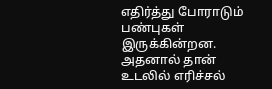எதிர்த்து போராடும் பண்புகள் இருக்கின்றன. அதனால் தான் உடலில் எரிச்சல்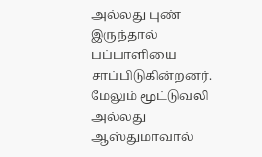அல்லது புண் இருந்தால் பப்பாளியை சாப்பிடுகின்றனர்.
மேலும் மூட்டுவலி அல்லது ஆஸ்துமாவால்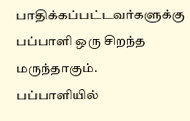பாதிக்கப்பட்டவர்களுக்கு பப்பாளி ஒரு சிறந்த மருந்தாகும்.
பப்பாளியில்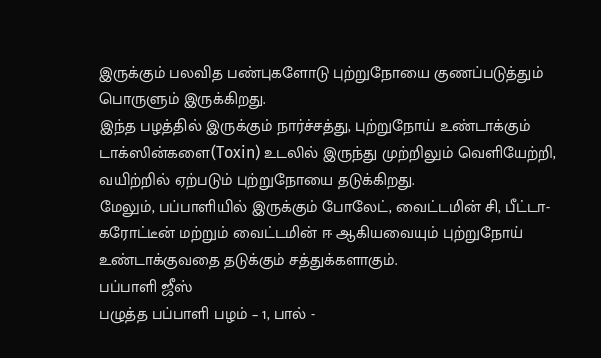இருக்கும் பலவித பண்புகளோடு புற்றுநோயை குணப்படுத்தும் பொருளும் இருக்கிறது.
இந்த பழத்தில் இருக்கும் நார்ச்சத்து, புற்றுநோய் உண்டாக்கும் டாக்ஸின்களை(Toxin) உடலில் இருந்து முற்றிலும் வெளியேற்றி, வயிற்றில் ஏற்படும் புற்றுநோயை தடுக்கிறது.
மேலும், பப்பாளியில் இருக்கும் போலேட், வைட்டமின் சி, பீட்டா-கரோட்டீன் மற்றும் வைட்டமின் ஈ ஆகியவையும் புற்றுநோய் உண்டாக்குவதை தடுக்கும் சத்துக்களாகும்.
பப்பாளி ஜீஸ்
பழுத்த பப்பாளி பழம் – 1, பால் -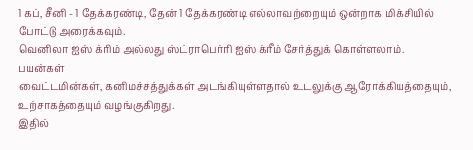1 கப், சீனி - 1 தேக்கரண்டி, தேன் 1 தேக்கரண்டி எல்லாவற்றையும் ஒன்றாக மிக்சியில் போட்டு அரைக்கவும்.
வெனிலா ஐஸ் க்ரிம் அல்லது ஸ்ட்ராபெர்ரி ஐஸ் க்ரீம் சேர்த்துக் கொள்ளலாம்.
பயன்கள்
வைட்டமின்கள், கனிமச்சத்துக்கள் அடங்கியுள்ளதால் உடலுக்கு ஆரோக்கியத்தையும், உற்சாகத்தையும் வழங்குகிறது.
இதில்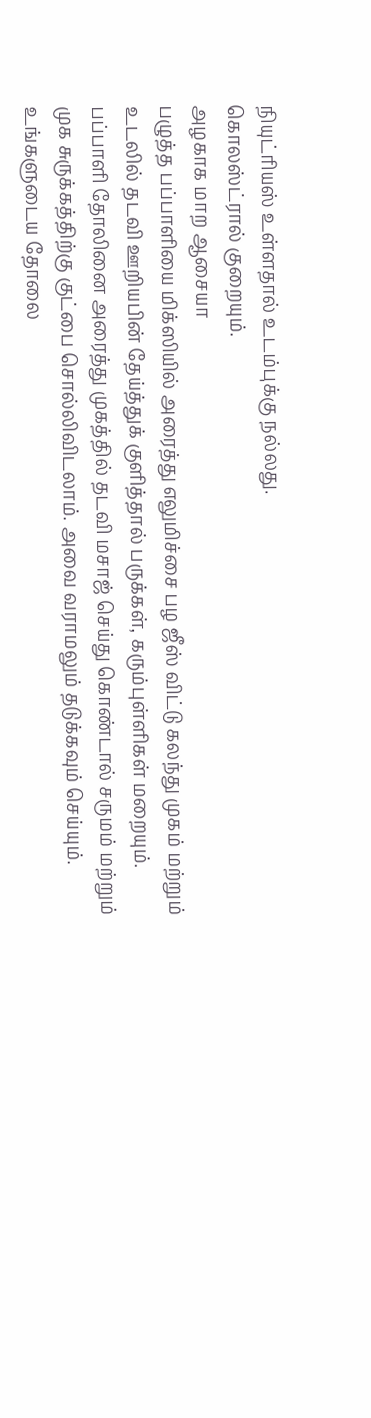நியுட்ரியஸ் உள்ளதால் உடம்புக்கு நல்லது.
கொலஸ்ட்ரால் குறையும்.
அழகாக மாற ஆசையா
பழுத்த பப்பாளியை மிக்ஸியில் அரைத்து எலுமிச்சை பழ ஜீஸ் விட்டு கலந்து முகம் மற்றும் உடலில் தடவி ஊறியபின் தேய்த்துக் குளித்தால் பருக்கள், கரும்புள்ளிகள் மறையும்.
பப்பாளி தோலினை அரைத்து முகத்தில் தடவி மசாஜ் செய்து கொண்டால் சருமம் மற்றும் முக சுருக்கத்திற்கு குட்பை சொல்லிவிடலாம். அவை வராமலும் தடுக்கவும் செய்யும்.
உங்களுடைய தோலை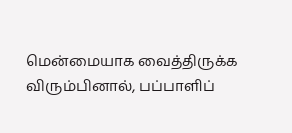மென்மையாக வைத்திருக்க விரும்பினால், பப்பாளிப்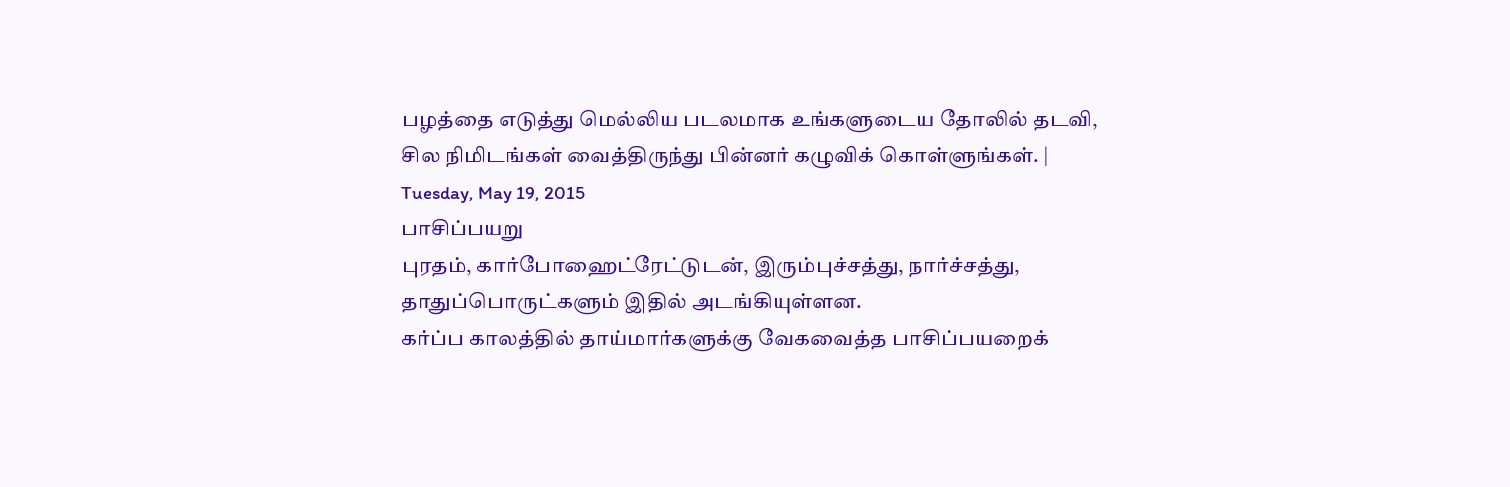பழத்தை எடுத்து மெல்லிய படலமாக உங்களுடைய தோலில் தடவி, சில நிமிடங்கள் வைத்திருந்து பின்னர் கழுவிக் கொள்ளுங்கள். |
Tuesday, May 19, 2015
பாசிப்பயறு
புரதம், கார்போஹைட்ரேட்டுடன், இரும்புச்சத்து, நார்ச்சத்து, தாதுப்பொருட்களும் இதில் அடங்கியுள்ளன.
கர்ப்ப காலத்தில் தாய்மார்களுக்கு வேகவைத்த பாசிப்பயறைக்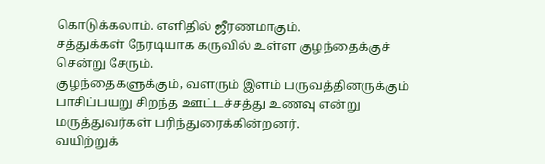கொடுக்கலாம். எளிதில் ஜீரணமாகும்.
சத்துக்கள் நேரடியாக கருவில் உள்ள குழந்தைக்குச் சென்று சேரும்.
குழந்தைகளுக்கும், வளரும் இளம் பருவத்தினருக்கும் பாசிப்பயறு சிறந்த ஊட்டச்சத்து உணவு என்று மருத்துவர்கள் பரிந்துரைக்கின்றனர்.
வயிற்றுக்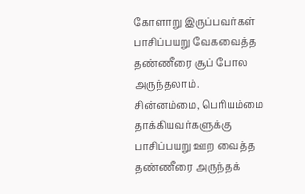கோளாறு இருப்பவர்கள் பாசிப்பயறு வேகவைத்த தண்ணீரை சூப் போல அருந்தலாம்.
சின்னம்மை, பெரியம்மை தாக்கியவர்களுக்கு பாசிப்பயறு ஊற வைத்த தண்ணீரை அருந்தக்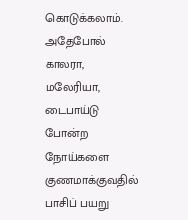கொடுக்கலாம்.
அதேபோல் காலரா, மலேரியா, டைபாய்டு போன்ற நோய்களை குணமாக்குவதில் பாசிப் பயறு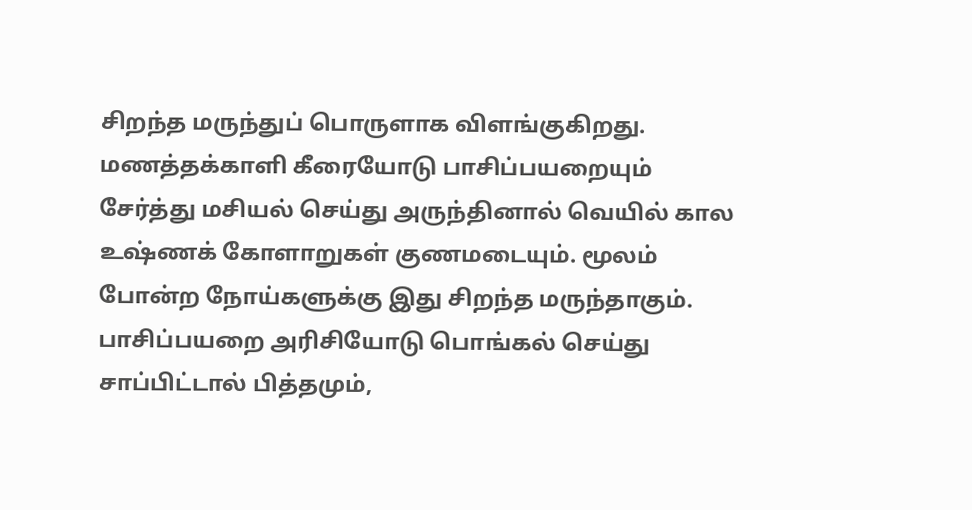சிறந்த மருந்துப் பொருளாக விளங்குகிறது.
மணத்தக்காளி கீரையோடு பாசிப்பயறையும் சேர்த்து மசியல் செய்து அருந்தினால் வெயில் கால உஷ்ணக் கோளாறுகள் குணமடையும். மூலம் போன்ற நோய்களுக்கு இது சிறந்த மருந்தாகும்.
பாசிப்பயறை அரிசியோடு பொங்கல் செய்து சாப்பிட்டால் பித்தமும்,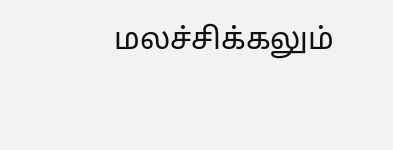மலச்சிக்கலும்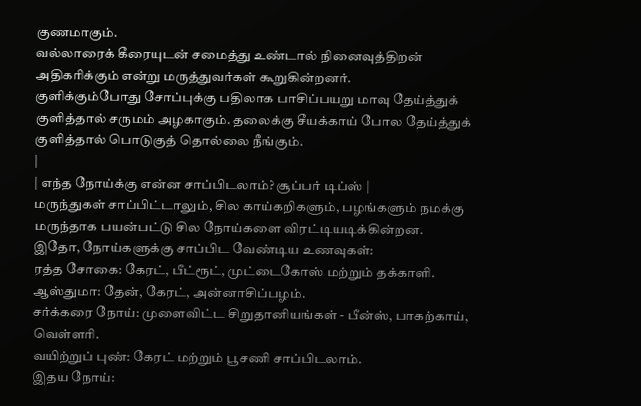குணமாகும்.
வல்லாரைக் கீரையுடன் சமைத்து உண்டால் நினைவுத்திறன் அதிகரிக்கும் என்று மருத்துவர்கள் கூறுகின்றனர்.
குளிக்கும்போது சோப்புக்கு பதிலாக பாசிப்பயறு மாவு தேய்த்துக் குளித்தால் சருமம் அழகாகும். தலைக்கு சீயக்காய் போல தேய்த்துக் குளித்தால் பொடுகுத் தொல்லை நீங்கும்.
|
| எந்த நோய்க்கு என்ன சாப்பிடலாம்? சூப்பர் டிப்ஸ் |
மருந்துகள் சாப்பிட்டாலும், சில காய்கறிகளும், பழங்களும் நமக்கு மருந்தாக பயன்பட்டு சில நோய்களை விரட்டியடிக்கின்றன.
இதோ, நோய்களுக்கு சாப்பிட வேண்டிய உணவுகள்:
ரத்த சோகை: கேரட், பீட்ரூட், முட்டைகோஸ் மற்றும் தக்காளி.
ஆஸ்துமா: தேன், கேரட், அன்னாசிப்பழம்.
சர்க்கரை நோய்: முளைவிட்ட சிறுதானியங்கள் - பீன்ஸ், பாகற்காய், வெள்ளரி.
வயிற்றுப் புண்: கேரட் மற்றும் பூசணி சாப்பிடலாம்.
இதய நோய்: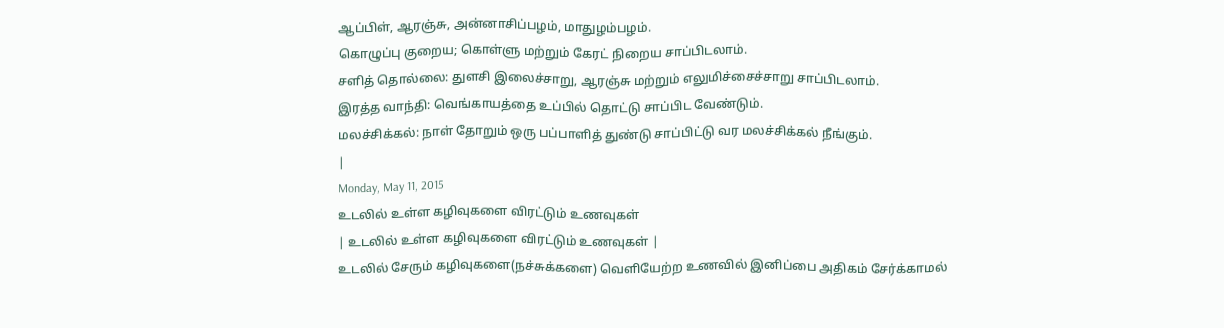ஆப்பிள், ஆரஞ்சு, அன்னாசிப்பழம், மாதுழம்பழம்.
கொழுப்பு குறைய; கொள்ளு மற்றும் கேரட் நிறைய சாப்பிடலாம்.
சளித் தொல்லை: துளசி இலைச்சாறு, ஆரஞ்சு மற்றும் எலுமிச்சைச்சாறு சாப்பிடலாம்.
இரத்த வாந்தி: வெங்காயத்தை உப்பில் தொட்டு சாப்பிட வேண்டும்.
மலச்சிக்கல்: நாள் தோறும் ஒரு பப்பாளித் துண்டு சாப்பிட்டு வர மலச்சிக்கல் நீங்கும்.
|
Monday, May 11, 2015
உடலில் உள்ள கழிவுகளை விரட்டும் உணவுகள்
| உடலில் உள்ள கழிவுகளை விரட்டும் உணவுகள் |
உடலில் சேரும் கழிவுகளை(நச்சுக்களை) வெளியேற்ற உணவில் இனிப்பை அதிகம் சேர்க்காமல்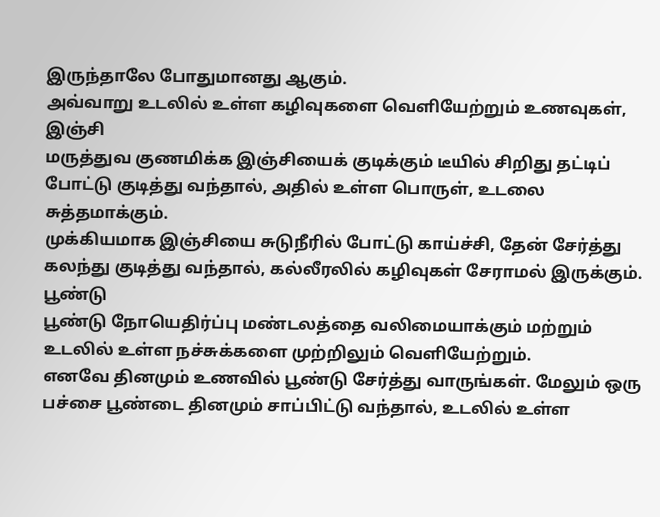இருந்தாலே போதுமானது ஆகும்.
அவ்வாறு உடலில் உள்ள கழிவுகளை வெளியேற்றும் உணவுகள்,
இஞ்சி
மருத்துவ குணமிக்க இஞ்சியைக் குடிக்கும் டீயில் சிறிது தட்டிப் போட்டு குடித்து வந்தால், அதில் உள்ள பொருள், உடலை சுத்தமாக்கும்.
முக்கியமாக இஞ்சியை சுடுநீரில் போட்டு காய்ச்சி, தேன் சேர்த்து கலந்து குடித்து வந்தால், கல்லீரலில் கழிவுகள் சேராமல் இருக்கும்.
பூண்டு
பூண்டு நோயெதிர்ப்பு மண்டலத்தை வலிமையாக்கும் மற்றும் உடலில் உள்ள நச்சுக்களை முற்றிலும் வெளியேற்றும்.
எனவே தினமும் உணவில் பூண்டு சேர்த்து வாருங்கள். மேலும் ஒரு பச்சை பூண்டை தினமும் சாப்பிட்டு வந்தால், உடலில் உள்ள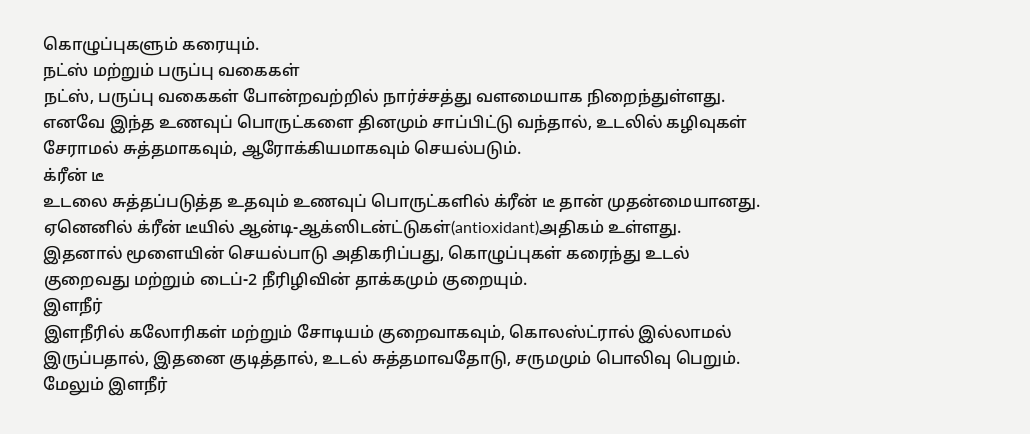கொழுப்புகளும் கரையும்.
நட்ஸ் மற்றும் பருப்பு வகைகள்
நட்ஸ், பருப்பு வகைகள் போன்றவற்றில் நார்ச்சத்து வளமையாக நிறைந்துள்ளது. எனவே இந்த உணவுப் பொருட்களை தினமும் சாப்பிட்டு வந்தால், உடலில் கழிவுகள் சேராமல் சுத்தமாகவும், ஆரோக்கியமாகவும் செயல்படும்.
க்ரீன் டீ
உடலை சுத்தப்படுத்த உதவும் உணவுப் பொருட்களில் க்ரீன் டீ தான் முதன்மையானது. ஏனெனில் க்ரீன் டீயில் ஆன்டி-ஆக்ஸிடன்ட்டுகள்(antioxidant)அதிகம் உள்ளது.
இதனால் மூளையின் செயல்பாடு அதிகரிப்பது, கொழுப்புகள் கரைந்து உடல் குறைவது மற்றும் டைப்-2 நீரிழிவின் தாக்கமும் குறையும்.
இளநீர்
இளநீரில் கலோரிகள் மற்றும் சோடியம் குறைவாகவும், கொலஸ்ட்ரால் இல்லாமல் இருப்பதால், இதனை குடித்தால், உடல் சுத்தமாவதோடு, சருமமும் பொலிவு பெறும்.
மேலும் இளநீர்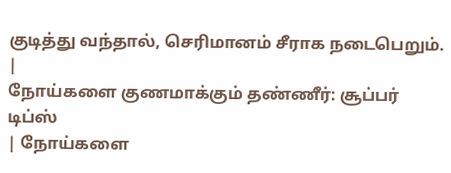குடித்து வந்தால், செரிமானம் சீராக நடைபெறும்.
|
நோய்களை குணமாக்கும் தண்ணீர்: சூப்பர் டிப்ஸ்
| நோய்களை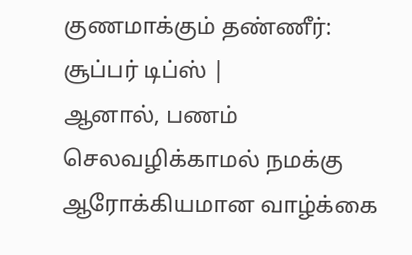குணமாக்கும் தண்ணீர்: சூப்பர் டிப்ஸ் |
ஆனால், பணம் செலவழிக்காமல் நமக்கு ஆரோக்கியமான வாழ்க்கை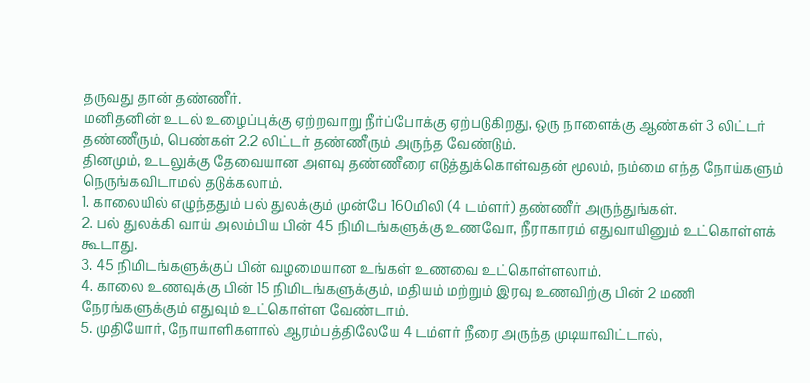தருவது தான் தண்ணீர்.
மனிதனின் உடல் உழைப்புக்கு ஏற்றவாறு நீர்ப்போக்கு ஏற்படுகிறது, ஒரு நாளைக்கு ஆண்கள் 3 லிட்டர் தண்ணீரும், பெண்கள் 2.2 லிட்டர் தண்ணீரும் அருந்த வேண்டும்.
தினமும், உடலுக்கு தேவையான அளவு தண்ணீரை எடுத்துக்கொள்வதன் மூலம், நம்மை எந்த நோய்களும் நெருங்கவிடாமல் தடுக்கலாம்.
1. காலையில் எழுந்ததும் பல் துலக்கும் முன்பே 160மிலி (4 டம்ளர்) தண்ணீர் அருந்துங்கள்.
2. பல் துலக்கி வாய் அலம்பிய பின் 45 நிமிடங்களுக்கு உணவோ, நீராகாரம் எதுவாயினும் உட்கொள்ளக் கூடாது.
3. 45 நிமிடங்களுக்குப் பின் வழமையான உங்கள் உணவை உட்கொள்ளலாம்.
4. காலை உணவுக்கு பின் 15 நிமிடங்களுக்கும், மதியம் மற்றும் இரவு உணவிற்கு பின் 2 மணி நேரங்களுக்கும் எதுவும் உட்கொள்ள வேண்டாம்.
5. முதியோர், நோயாளிகளால் ஆரம்பத்திலேயே 4 டம்ளர் நீரை அருந்த முடியாவிட்டால்,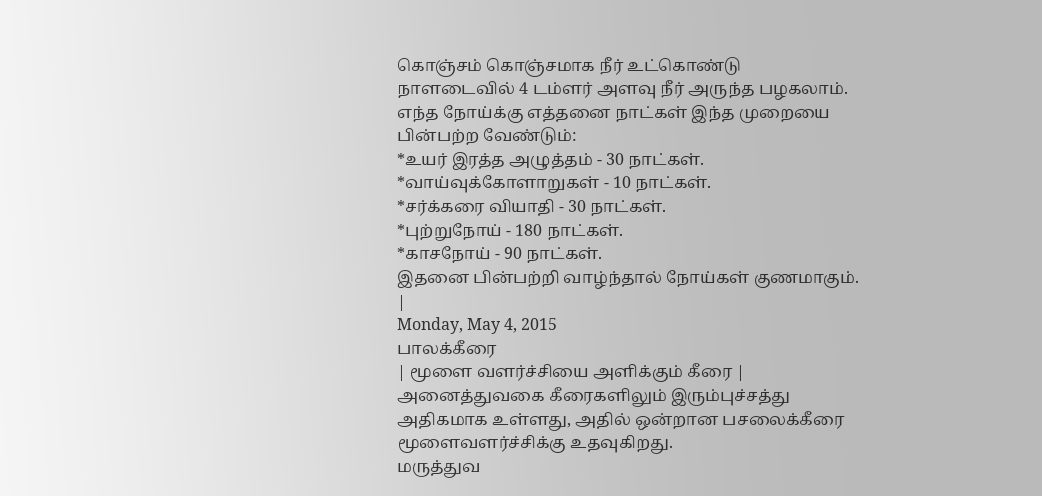கொஞ்சம் கொஞ்சமாக நீர் உட்கொண்டு நாளடைவில் 4 டம்ளர் அளவு நீர் அருந்த பழகலாம்.
எந்த நோய்க்கு எத்தனை நாட்கள் இந்த முறையை பின்பற்ற வேண்டும்:
*உயர் இரத்த அழுத்தம் - 30 நாட்கள்.
*வாய்வுக்கோளாறுகள் - 10 நாட்கள்.
*சர்க்கரை வியாதி - 30 நாட்கள்.
*புற்றுநோய் - 180 நாட்கள்.
*காசநோய் - 90 நாட்கள்.
இதனை பின்பற்றி வாழ்ந்தால் நோய்கள் குணமாகும்.
|
Monday, May 4, 2015
பாலக்கீரை
| மூளை வளர்ச்சியை அளிக்கும் கீரை |
அனைத்துவகை கீரைகளிலும் இரும்புச்சத்து அதிகமாக உள்ளது, அதில் ஒன்றான பசலைக்கீரை மூளைவளர்ச்சிக்கு உதவுகிறது.
மருத்துவ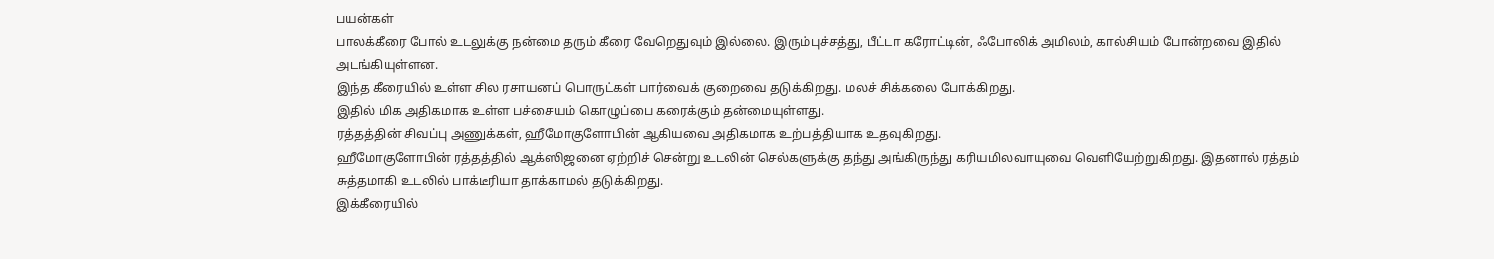பயன்கள்
பாலக்கீரை போல் உடலுக்கு நன்மை தரும் கீரை வேறெதுவும் இல்லை. இரும்புச்சத்து, பீட்டா கரோட்டின், ஃபோலிக் அமிலம், கால்சியம் போன்றவை இதில் அடங்கியுள்ளன.
இந்த கீரையில் உள்ள சில ரசாயனப் பொருட்கள் பார்வைக் குறைவை தடுக்கிறது. மலச் சிக்கலை போக்கிறது.
இதில் மிக அதிகமாக உள்ள பச்சையம் கொழுப்பை கரைக்கும் தன்மையுள்ளது.
ரத்தத்தின் சிவப்பு அணுக்கள், ஹீமோகுளோபின் ஆகியவை அதிகமாக உற்பத்தியாக உதவுகிறது.
ஹீமோகுளோபின் ரத்தத்தில் ஆக்ஸிஜனை ஏற்றிச் சென்று உடலின் செல்களுக்கு தந்து அங்கிருந்து கரியமிலவாயுவை வெளியேற்றுகிறது. இதனால் ரத்தம் சுத்தமாகி உடலில் பாக்டீரியா தாக்காமல் தடுக்கிறது.
இக்கீரையில்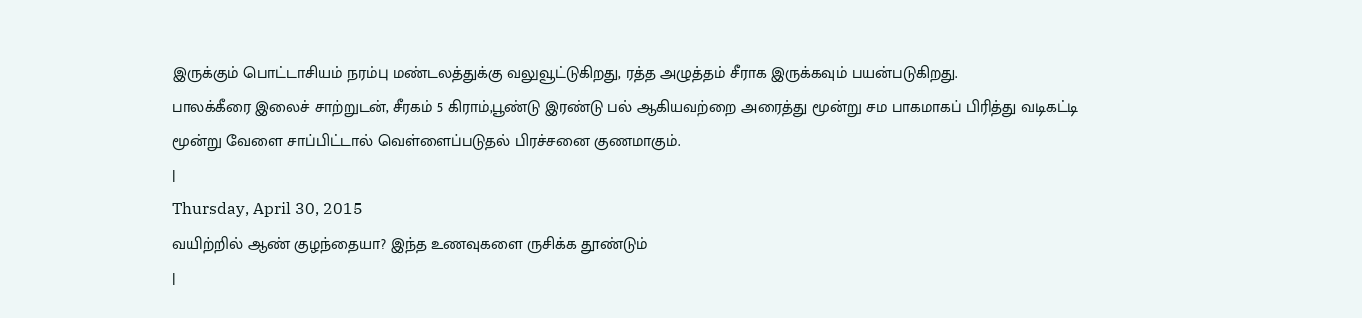இருக்கும் பொட்டாசியம் நரம்பு மண்டலத்துக்கு வலுவூட்டுகிறது, ரத்த அழுத்தம் சீராக இருக்கவும் பயன்படுகிறது.
பாலக்கீரை இலைச் சாற்றுடன், சீரகம் 5 கிராம்,பூண்டு இரண்டு பல் ஆகியவற்றை அரைத்து மூன்று சம பாகமாகப் பிரித்து வடிகட்டி மூன்று வேளை சாப்பிட்டால் வெள்ளைப்படுதல் பிரச்சனை குணமாகும்.
|
Thursday, April 30, 2015
வயிற்றில் ஆண் குழந்தையா? இந்த உணவுகளை ருசிக்க தூண்டும்
|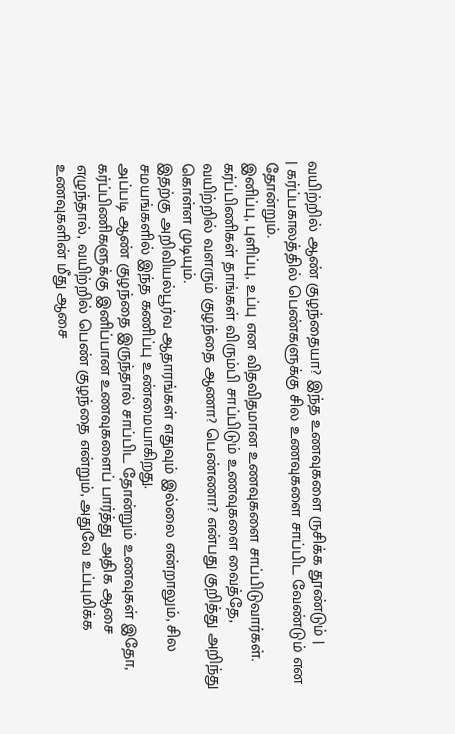வயிற்றில் ஆண் குழந்தையா? இந்த உணவுகளை ருசிக்க தூண்டும் |
| கர்ப்பகாலத்தில் பெண்களுக்கு சில உணவுகளை சாப்பிட வேண்டும் என தோன்றும்.
இனிப்பு, புளிப்பு, உப்பு என விதவிதமான உணவுகளை சாப்பிடுவார்கள்.
கர்ப்பிணிகள் தாங்கள் விரும்பி சாப்பிடும் உணவுகளை வைத்தே, வயிற்றில் வளரும் குழந்தை ஆணா? பெண்ணா? என்பது குறித்து அறிந்து கொள்ள முடியும்.
இதற்கு அறிவியல்பூர்வ ஆதாரங்கள் எதுவும் இல்லை என்றாலும், சில சமயங்களில் இந்த கணிப்பு உண்மையாகிறது.
அப்படி ஆண் குழந்தை இருந்தால் சாப்பிட தோன்றும் உணவுகள் இதோ,
கர்ப்பிணிகளுக்கு இனிப்பான உணவுகளைப் பார்த்து அதிக ஆசை எழுந்தால், வயிற்றில் பெண் குழந்தை என்றும், அதுவே உப்புமிக்க உணவுகளின் மீது ஆசை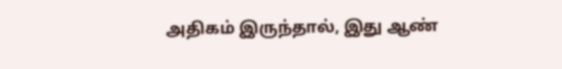அதிகம் இருந்தால், இது ஆண்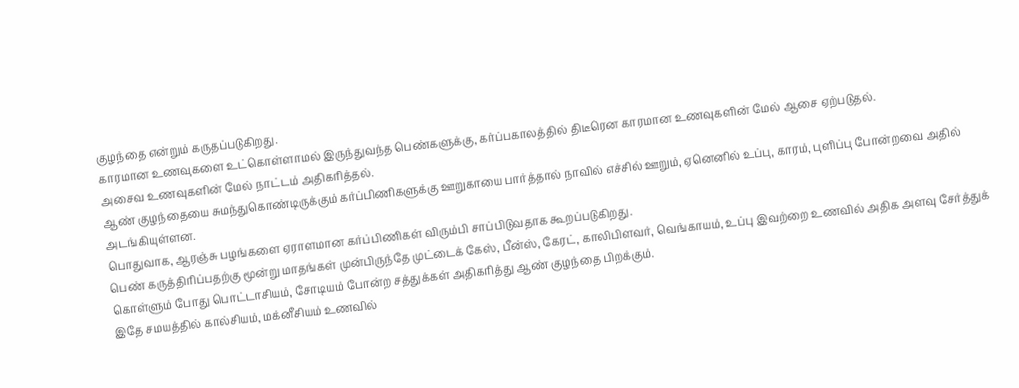குழந்தை என்றும் கருதப்படுகிறது.
காரமான உணவுகளை உட்கொள்ளாமல் இருந்துவந்த பெண்களுக்கு, கர்ப்பகாலத்தில் திடீரென காரமான உணவுகளின் மேல் ஆசை ஏற்படுதல்.
அசைவ உணவுகளின் மேல் நாட்டம் அதிகரித்தல்.
ஆண் குழந்தையை சுமந்துகொண்டிருக்கும் கர்ப்பிணிகளுக்கு ஊறுகாயை பார்த்தால் நாவில் எச்சில் ஊறும், ஏனெனில் உப்பு, காரம், புளிப்பு போன்றவை அதில் அடங்கியுள்ளன.
பொதுவாக, ஆரஞ்சு பழங்களை ஏராளமான கர்ப்பிணிகள் விரும்பி சாப்பிடுவதாக கூறப்படுகிறது.
பெண் கருத்திரிப்பதற்கு மூன்று மாதங்கள் முன்பிருந்தே முட்டைக் கேஸ், பீன்ஸ், கேரட், காலிபிளவர், வெங்காயம், உப்பு இவற்றை உணவில் அதிக அளவு சேர்த்துக் கொள்ளும் போது பொட்டாசியம், சோடியம் போன்ற சத்துக்கள் அதிகரித்து ஆண் குழந்தை பிறக்கும்.
இதே சமயத்தில் கால்சியம், மக்னீசியம் உணவில்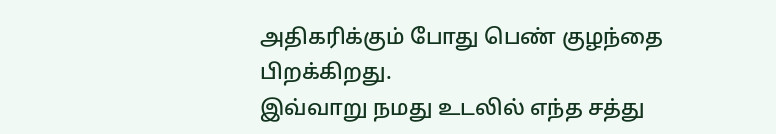அதிகரிக்கும் போது பெண் குழந்தை பிறக்கிறது.
இவ்வாறு நமது உடலில் எந்த சத்து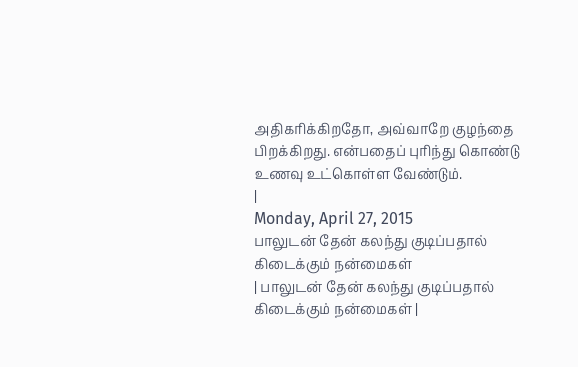அதிகரிக்கிறதோ, அவ்வாறே குழந்தை பிறக்கிறது. என்பதைப் புரிந்து கொண்டு உணவு உட்கொள்ள வேண்டும்.
|
Monday, April 27, 2015
பாலுடன் தேன் கலந்து குடிப்பதால் கிடைக்கும் நன்மைகள்
| பாலுடன் தேன் கலந்து குடிப்பதால் கிடைக்கும் நன்மைகள் |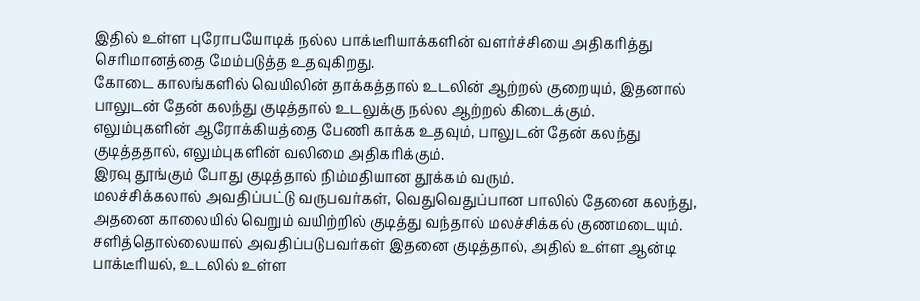இதில் உள்ள புரோபயோடிக் நல்ல பாக்டீரியாக்களின் வளர்ச்சியை அதிகரித்து செரிமானத்தை மேம்படுத்த உதவுகிறது.
கோடை காலங்களில் வெயிலின் தாக்கத்தால் உடலின் ஆற்றல் குறையும், இதனால் பாலுடன் தேன் கலந்து குடித்தால் உடலுக்கு நல்ல ஆற்றல் கிடைக்கும்.
எலும்புகளின் ஆரோக்கியத்தை பேணி காக்க உதவும், பாலுடன் தேன் கலந்து குடித்ததால், எலும்புகளின் வலிமை அதிகரிக்கும்.
இரவு தூங்கும் போது குடித்தால் நிம்மதியான தூக்கம் வரும்.
மலச்சிக்கலால் அவதிப்பட்டு வருபவர்கள், வெதுவெதுப்பான பாலில் தேனை கலந்து, அதனை காலையில் வெறும் வயிற்றில் குடித்து வந்தால் மலச்சிக்கல் குணமடையும்.
சளித்தொல்லையால் அவதிப்படுபவர்கள் இதனை குடித்தால், அதில் உள்ள ஆன்டி பாக்டீரியல், உடலில் உள்ள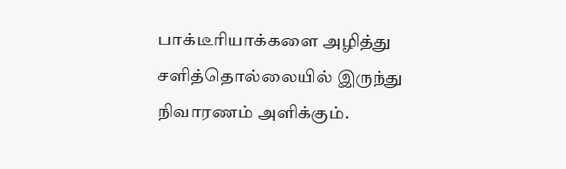பாக்டீரியாக்களை அழித்து சளித்தொல்லையில் இருந்து நிவாரணம் அளிக்கும்.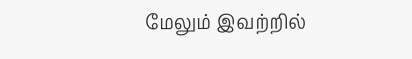மேலும் இவற்றில்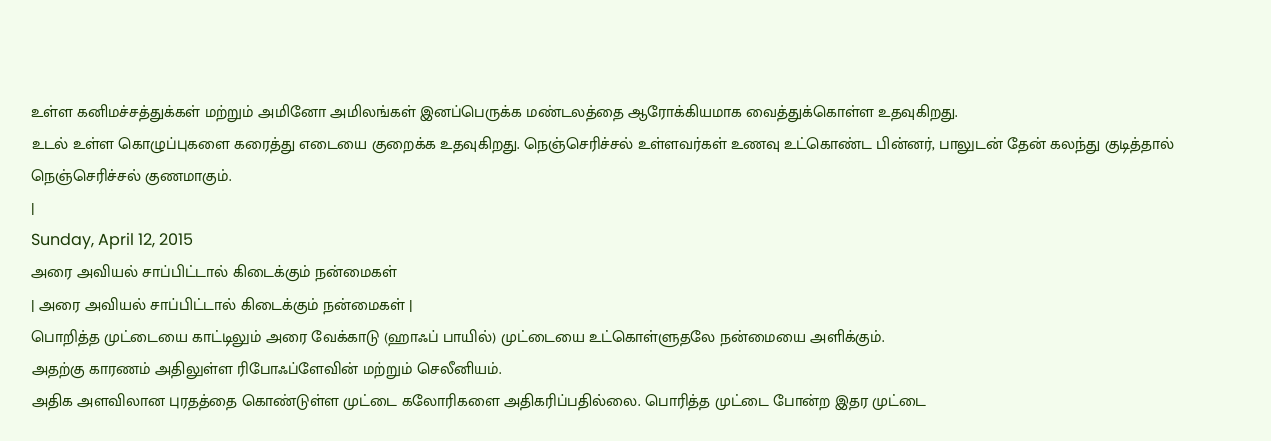உள்ள கனிமச்சத்துக்கள் மற்றும் அமினோ அமிலங்கள் இனப்பெருக்க மண்டலத்தை ஆரோக்கியமாக வைத்துக்கொள்ள உதவுகிறது.
உடல் உள்ள கொழுப்புகளை கரைத்து எடையை குறைக்க உதவுகிறது. நெஞ்செரிச்சல் உள்ளவர்கள் உணவு உட்கொண்ட பின்னர், பாலுடன் தேன் கலந்து குடித்தால் நெஞ்செரிச்சல் குணமாகும்.
|
Sunday, April 12, 2015
அரை அவியல் சாப்பிட்டால் கிடைக்கும் நன்மைகள்
| அரை அவியல் சாப்பிட்டால் கிடைக்கும் நன்மைகள் |
பொறித்த முட்டையை காட்டிலும் அரை வேக்காடு (ஹாஃப் பாயில்) முட்டையை உட்கொள்ளுதலே நன்மையை அளிக்கும்.
அதற்கு காரணம் அதிலுள்ள ரிபோஃப்ளேவின் மற்றும் செலீனியம்.
அதிக அளவிலான புரதத்தை கொண்டுள்ள முட்டை கலோரிகளை அதிகரிப்பதில்லை. பொரித்த முட்டை போன்ற இதர முட்டை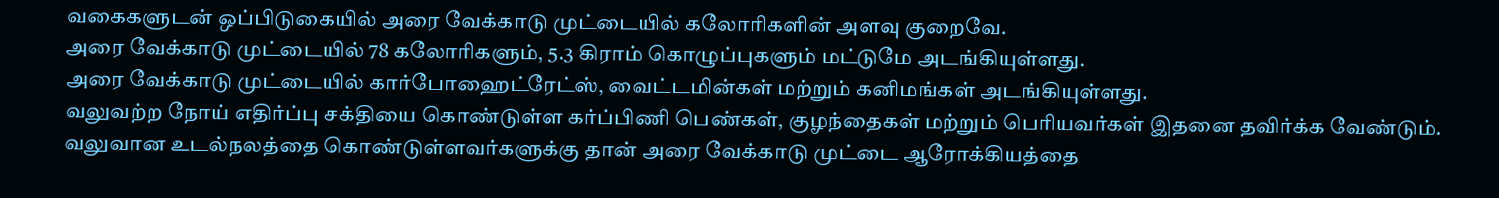வகைகளுடன் ஒப்பிடுகையில் அரை வேக்காடு முட்டையில் கலோரிகளின் அளவு குறைவே.
அரை வேக்காடு முட்டையில் 78 கலோரிகளும், 5.3 கிராம் கொழுப்புகளும் மட்டுமே அடங்கியுள்ளது.
அரை வேக்காடு முட்டையில் கார்போஹைட்ரேட்ஸ், வைட்டமின்கள் மற்றும் கனிமங்கள் அடங்கியுள்ளது.
வலுவற்ற நோய் எதிர்ப்பு சக்தியை கொண்டுள்ள கர்ப்பிணி பெண்கள், குழந்தைகள் மற்றும் பெரியவர்கள் இதனை தவிர்க்க வேண்டும்.
வலுவான உடல்நலத்தை கொண்டுள்ளவர்களுக்கு தான் அரை வேக்காடு முட்டை ஆரோக்கியத்தை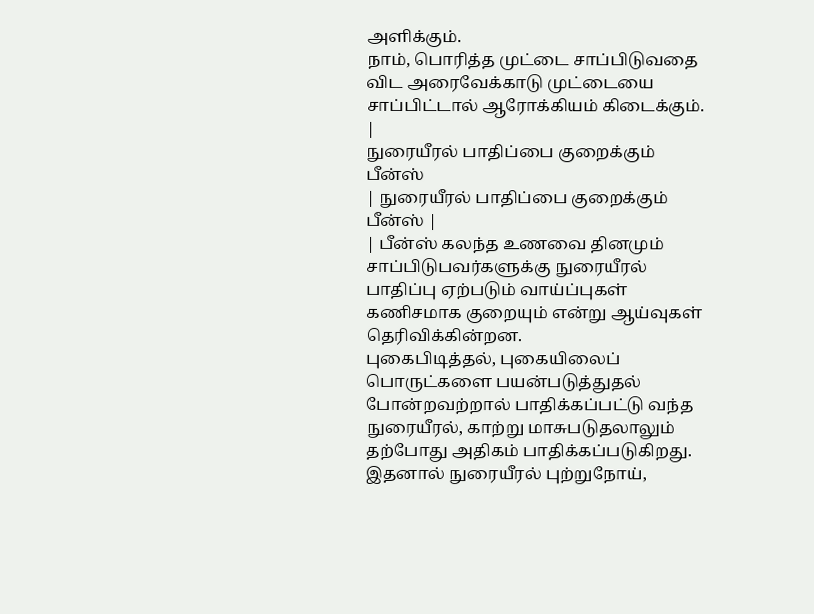அளிக்கும்.
நாம், பொரித்த முட்டை சாப்பிடுவதை விட அரைவேக்காடு முட்டையை சாப்பிட்டால் ஆரோக்கியம் கிடைக்கும்.
|
நுரையீரல் பாதிப்பை குறைக்கும் பீன்ஸ்
| நுரையீரல் பாதிப்பை குறைக்கும் பீன்ஸ் |
| பீன்ஸ் கலந்த உணவை தினமும் சாப்பிடுபவர்களுக்கு நுரையீரல் பாதிப்பு ஏற்படும் வாய்ப்புகள் கணிசமாக குறையும் என்று ஆய்வுகள் தெரிவிக்கின்றன.
புகைபிடித்தல், புகையிலைப் பொருட்களை பயன்படுத்துதல் போன்றவற்றால் பாதிக்கப்பட்டு வந்த நுரையீரல், காற்று மாசுபடுதலாலும் தற்போது அதிகம் பாதிக்கப்படுகிறது.
இதனால் நுரையீரல் புற்றுநோய்,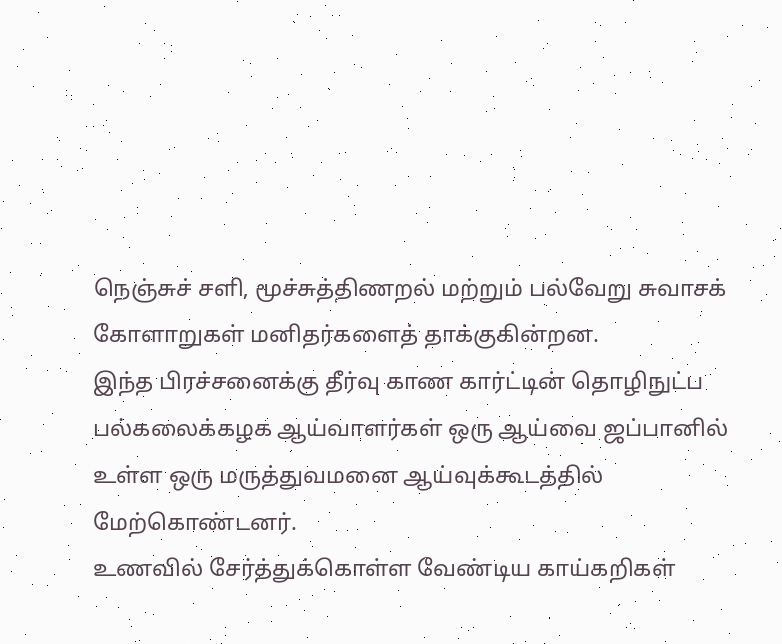நெஞ்சுச் சளி, மூச்சுத்திணறல் மற்றும் பல்வேறு சுவாசக் கோளாறுகள் மனிதர்களைத் தாக்குகின்றன.
இந்த பிரச்சனைக்கு தீர்வு காண கார்ட்டின் தொழிநுட்ப பல்கலைக்கழக ஆய்வாளர்கள் ஒரு ஆய்வை ஜப்பானில் உள்ள ஒரு மருத்துவமனை ஆய்வுக்கூடத்தில் மேற்கொண்டனர்.
உணவில் சேர்த்துக்கொள்ள வேண்டிய காய்கறிகள்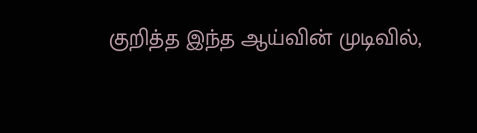குறித்த இந்த ஆய்வின் முடிவில்,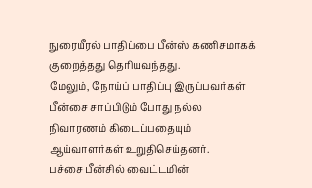நுரையீரல் பாதிப்பை பீன்ஸ் கணிசமாகக் குறைத்தது தெரியவந்தது.
மேலும், நோய்ப் பாதிப்பு இருப்பவர்கள் பீன்சை சாப்பிடும் போது நல்ல நிவாரணம் கிடைப்பதையும் ஆய்வாளர்கள் உறுதிசெய்தனர்.
பச்சை பீன்சில் வைட்டமின்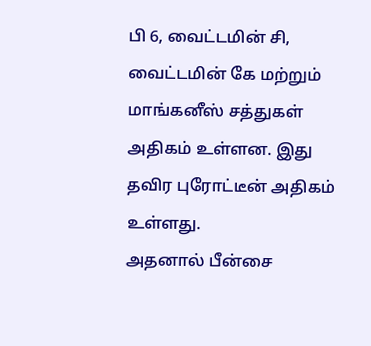பி 6, வைட்டமின் சி, வைட்டமின் கே மற்றும் மாங்கனீஸ் சத்துகள் அதிகம் உள்ளன. இது தவிர புரோட்டீன் அதிகம் உள்ளது.
அதனால் பீன்சை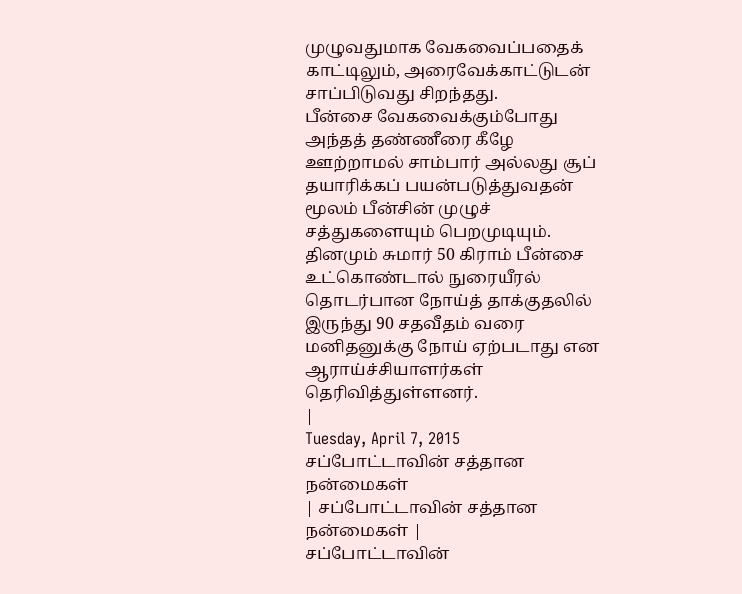முழுவதுமாக வேகவைப்பதைக் காட்டிலும், அரைவேக்காட்டுடன் சாப்பிடுவது சிறந்தது.
பீன்சை வேகவைக்கும்போது அந்தத் தண்ணீரை கீழே ஊற்றாமல் சாம்பார் அல்லது சூப் தயாரிக்கப் பயன்படுத்துவதன் மூலம் பீன்சின் முழுச் சத்துகளையும் பெறமுடியும்.
தினமும் சுமார் 50 கிராம் பீன்சை உட்கொண்டால் நுரையீரல் தொடர்பான நோய்த் தாக்குதலில் இருந்து 90 சதவீதம் வரை மனிதனுக்கு நோய் ஏற்படாது என ஆராய்ச்சியாளர்கள் தெரிவித்துள்ளனர்.
|
Tuesday, April 7, 2015
சப்போட்டாவின் சத்தான நன்மைகள்
| சப்போட்டாவின் சத்தான நன்மைகள் |
சப்போட்டாவின்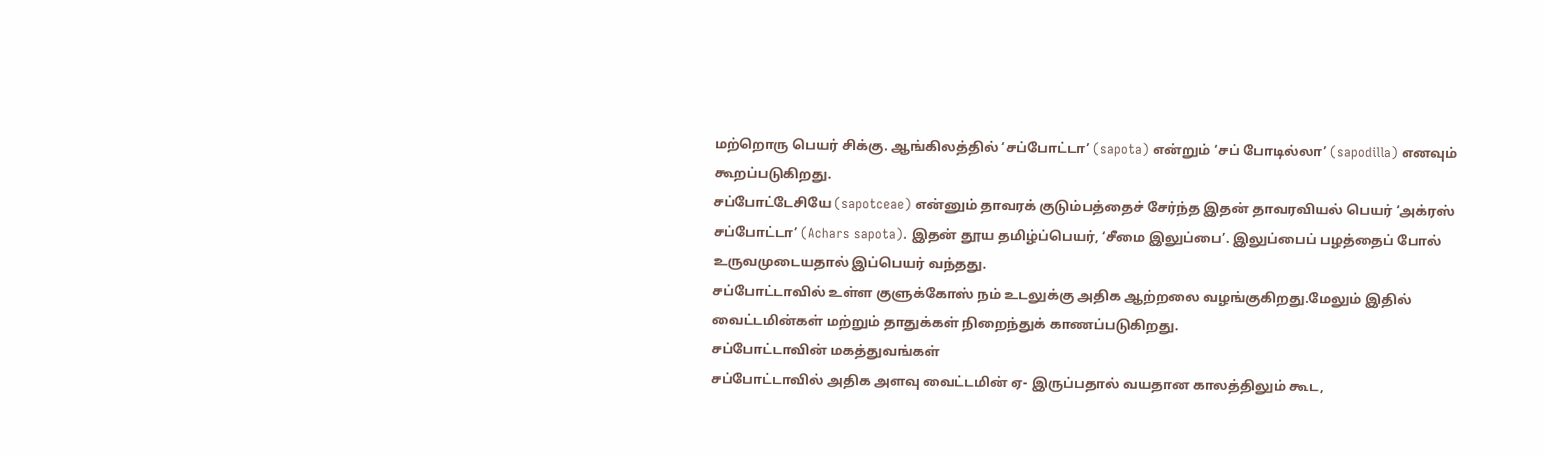மற்றொரு பெயர் சிக்கு. ஆங்கிலத்தில் ‘சப்போட்டா’ (sapota) என்றும் ‘சப் போடில்லா’ (sapodilla) எனவும் கூறப்படுகிறது.
சப்போட்டேசியே (sapotceae) என்னும் தாவரக் குடும்பத்தைச் சேர்ந்த இதன் தாவரவியல் பெயர் ‘அக்ரஸ் சப்போட்டா’ (Achars sapota). இதன் தூய தமிழ்ப்பெயர், ‘சீமை இலுப்பை’. இலுப்பைப் பழத்தைப் போல் உருவமுடையதால் இப்பெயர் வந்தது.
சப்போட்டாவில் உள்ள குளுக்கோஸ் நம் உடலுக்கு அதிக ஆற்றலை வழங்குகிறது.மேலும் இதில் வைட்டமின்கள் மற்றும் தாதுக்கள் நிறைந்துக் காணப்படுகிறது.
சப்போட்டாவின் மகத்துவங்கள்
சப்போட்டாவில் அதிக அளவு வைட்டமின் ஏ- இருப்பதால் வயதான காலத்திலும் கூட,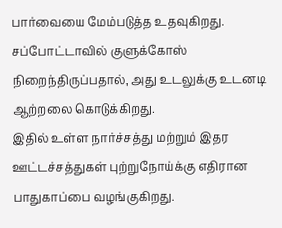பார்வையை மேம்படுத்த உதவுகிறது.
சப்போட்டாவில் குளுக்கோஸ் நிறைந்திருப்பதால், அது உடலுக்கு உடனடி ஆற்றலை கொடுக்கிறது.
இதில் உள்ள நார்ச்சத்து மற்றும் இதர ஊட்டச்சத்துகள் புற்றுநோய்க்கு எதிரான பாதுகாப்பை வழங்குகிறது.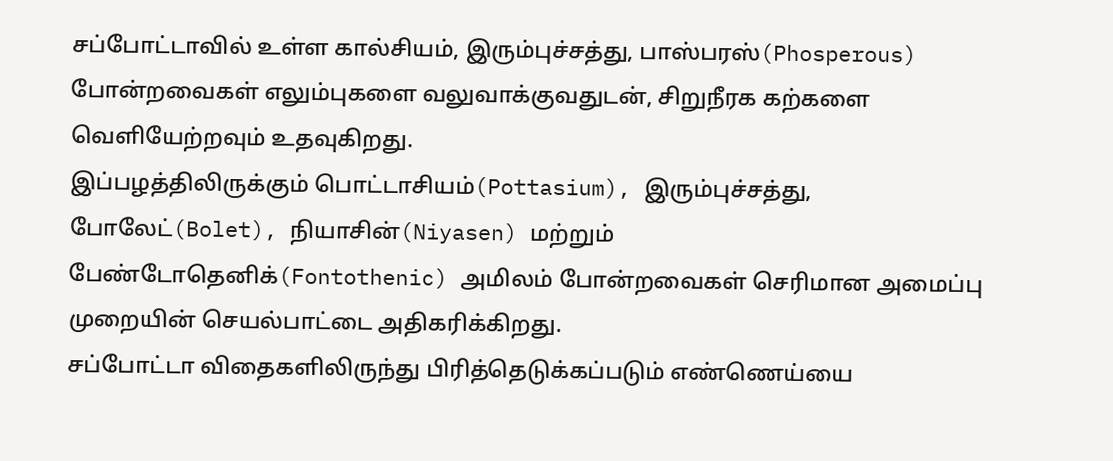சப்போட்டாவில் உள்ள கால்சியம், இரும்புச்சத்து, பாஸ்பரஸ்(Phosperous) போன்றவைகள் எலும்புகளை வலுவாக்குவதுடன், சிறுநீரக கற்களை வெளியேற்றவும் உதவுகிறது.
இப்பழத்திலிருக்கும் பொட்டாசியம்(Pottasium), இரும்புச்சத்து, போலேட்(Bolet), நியாசின்(Niyasen) மற்றும் பேண்டோதெனிக்(Fontothenic) அமிலம் போன்றவைகள் செரிமான அமைப்பு முறையின் செயல்பாட்டை அதிகரிக்கிறது.
சப்போட்டா விதைகளிலிருந்து பிரித்தெடுக்கப்படும் எண்ணெய்யை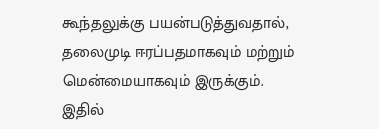கூந்தலுக்கு பயன்படுத்துவதால், தலைமுடி ஈரப்பதமாகவும் மற்றும் மென்மையாகவும் இருக்கும்.
இதில்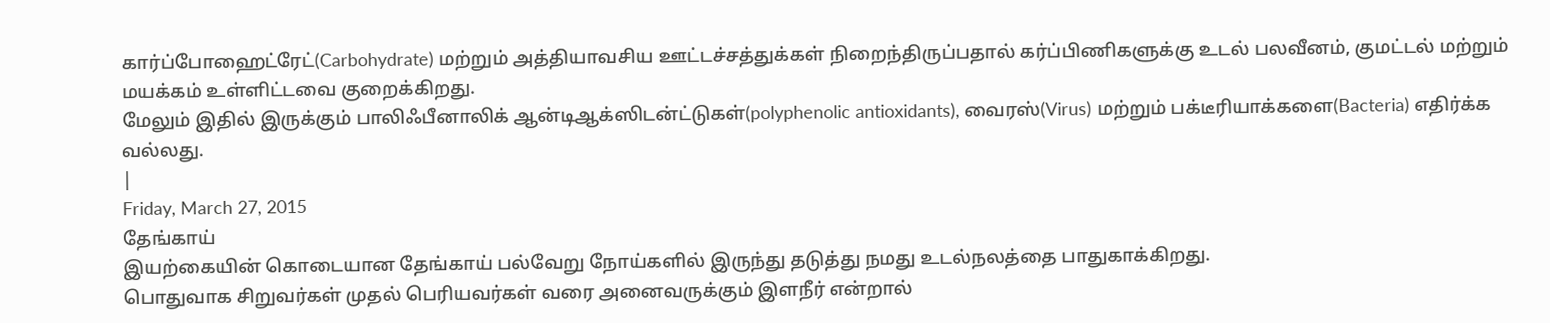கார்ப்போஹைட்ரேட்(Carbohydrate) மற்றும் அத்தியாவசிய ஊட்டச்சத்துக்கள் நிறைந்திருப்பதால் கர்ப்பிணிகளுக்கு உடல் பலவீனம், குமட்டல் மற்றும் மயக்கம் உள்ளிட்டவை குறைக்கிறது.
மேலும் இதில் இருக்கும் பாலிஃபீனாலிக் ஆன்டிஆக்ஸிடன்ட்டுகள்(polyphenolic antioxidants), வைரஸ்(Virus) மற்றும் பக்டீரியாக்களை(Bacteria) எதிர்க்க வல்லது.
|
Friday, March 27, 2015
தேங்காய்
இயற்கையின் கொடையான தேங்காய் பல்வேறு நோய்களில் இருந்து தடுத்து நமது உடல்நலத்தை பாதுகாக்கிறது.
பொதுவாக சிறுவர்கள் முதல் பெரியவர்கள் வரை அனைவருக்கும் இளநீர் என்றால்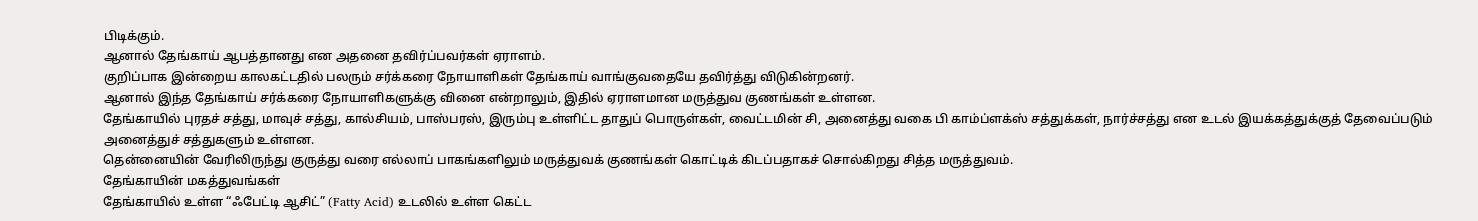பிடிக்கும்.
ஆனால் தேங்காய் ஆபத்தானது என அதனை தவிர்ப்பவர்கள் ஏராளம்.
குறிப்பாக இன்றைய காலகட்டதில் பலரும் சர்க்கரை நோயாளிகள் தேங்காய் வாங்குவதையே தவிர்த்து விடுகின்றனர்.
ஆனால் இந்த தேங்காய் சர்க்கரை நோயாளிகளுக்கு வினை என்றாலும், இதில் ஏராளமான மருத்துவ குணங்கள் உள்ளன.
தேங்காயில் புரதச் சத்து, மாவுச் சத்து, கால்சியம், பாஸ்பரஸ், இரும்பு உள்ளிட்ட தாதுப் பொருள்கள், வைட்டமின் சி, அனைத்து வகை பி காம்ப்ளக்ஸ் சத்துக்கள், நார்ச்சத்து என உடல் இயக்கத்துக்குத் தேவைப்படும் அனைத்துச் சத்துகளும் உள்ளன.
தென்னையின் வேரிலிருந்து குருத்து வரை எல்லாப் பாகங்களிலும் மருத்துவக் குணங்கள் கொட்டிக் கிடப்பதாகச் சொல்கிறது சித்த மருத்துவம்.
தேங்காயின் மகத்துவங்கள்
தேங்காயில் உள்ள “ஃபேட்டி ஆசிட்” (Fatty Acid) உடலில் உள்ள கெட்ட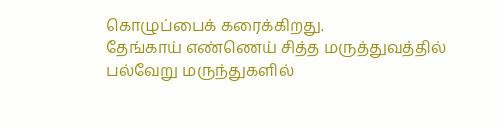கொழுப்பைக் கரைக்கிறது.
தேங்காய் எண்ணெய் சித்த மருத்துவத்தில் பல்வேறு மருந்துகளில்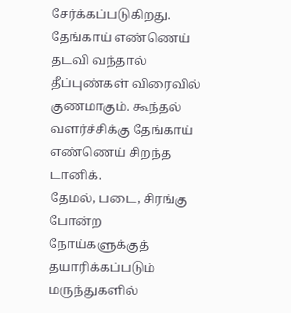சேர்க்கப்படுகிறது.
தேங்காய் எண்ணெய் தடவி வந்தால் தீப்புண்கள் விரைவில் குணமாகும். கூந்தல் வளர்ச்சிக்கு தேங்காய் எண்ணெய் சிறந்த டானிக்.
தேமல், படை, சிரங்கு போன்ற நோய்களுக்குத் தயாரிக்கப்படும் மருந்துகளில்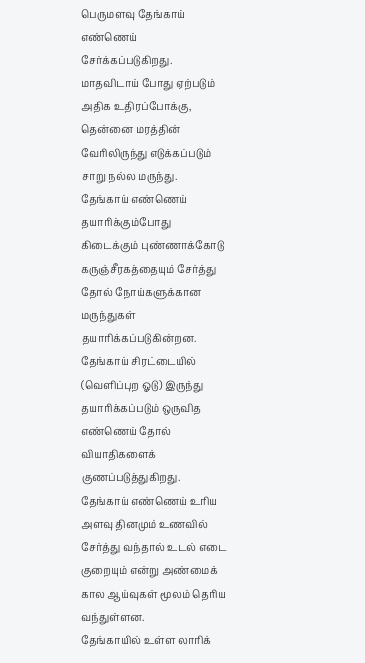பெருமளவு தேங்காய் எண்ணெய் சேர்க்கப்படுகிறது.
மாதவிடாய் போது ஏற்படும் அதிக உதிரப்போக்கு, தென்னை மரத்தின் வேரிலிருந்து எடுக்கப்படும் சாறு நல்ல மருந்து.
தேங்காய் எண்ணெய் தயாரிக்கும்போது கிடைக்கும் புண்ணாக்கோடு கருஞ்சீரகத்தையும் சேர்த்து தோல் நோய்களுக்கான மருந்துகள் தயாரிக்கப்படுகின்றன.
தேங்காய் சிரட்டையில் (வெளிப்புற ஓடு) இருந்து தயாரிக்கப்படும் ஒருவித எண்ணெய் தோல் வியாதிகளைக் குணப்படுத்துகிறது.
தேங்காய் எண்ணெய் உரிய அளவு தினமும் உணவில் சேர்த்து வந்தால் உடல் எடை குறையும் என்று அண்மைக் கால ஆய்வுகள் மூலம் தெரிய வந்துள்ளன.
தேங்காயில் உள்ள லாரிக்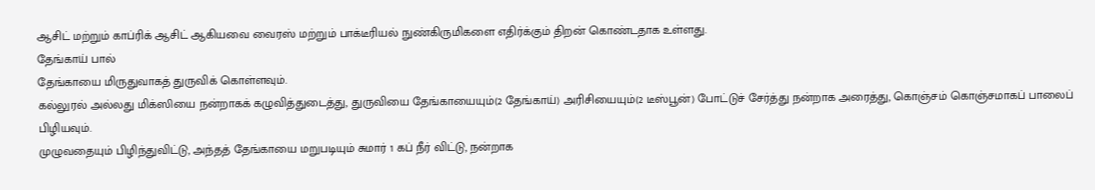ஆசிட் மற்றும் காப்ரிக் ஆசிட் ஆகியவை வைரஸ் மற்றும் பாக்டீரியல் நுண்கிருமிகளை எதிர்க்கும் திறன் கொண்டதாக உள்ளது.
தேங்காய் பால்
தேங்காயை மிருதுவாகத் துருவிக் கொள்ளவும்.
கல்லுரல் அல்லது மிக்ஸியை நன்றாகக் கழுவித்துடைத்து, துருவியை தேங்காயையும்(2 தேங்காய்) அரிசியையும்(2 டீஸ்பூன்) போட்டுச் சேர்த்து நன்றாக அரைத்து, கொஞ்சம் கொஞ்சமாகப் பாலைப் பிழியவும்.
முழுவதையும் பிழிந்துவிட்டு, அந்தத் தேங்காயை மறுபடியும் சுமார் 1 கப் நீர் விட்டு, நன்றாக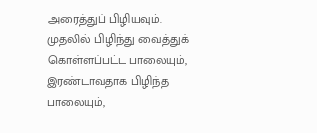அரைத்துப் பிழியவும்.
முதலில் பிழிந்து வைத்துக் கொள்ளப்பட்ட பாலையும், இரண்டாவதாக பிழிந்த பாலையும்,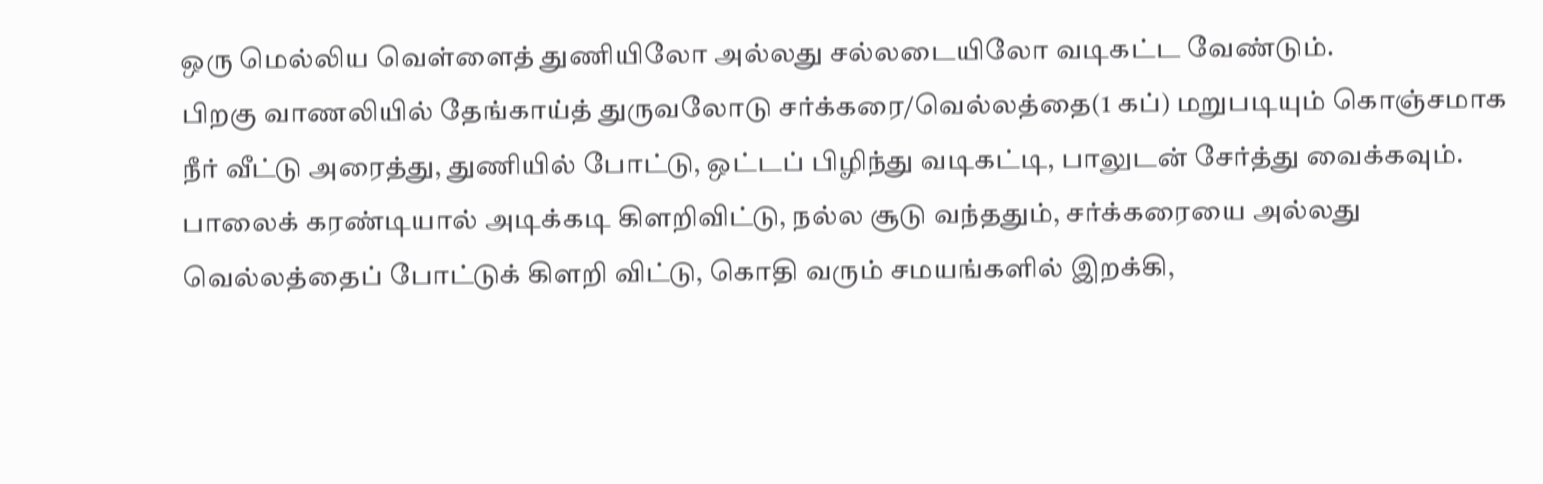ஒரு மெல்லிய வெள்ளைத் துணியிலோ அல்லது சல்லடையிலோ வடிகட்ட வேண்டும்.
பிறகு வாணலியில் தேங்காய்த் துருவலோடு சர்க்கரை/வெல்லத்தை(1 கப்) மறுபடியும் கொஞ்சமாக நீர் வீட்டு அரைத்து, துணியில் போட்டு, ஒட்டப் பிழிந்து வடிகட்டி, பாலுடன் சேர்த்து வைக்கவும்.
பாலைக் கரண்டியால் அடிக்கடி கிளறிவிட்டு, நல்ல சூடு வந்ததும், சர்க்கரையை அல்லது வெல்லத்தைப் போட்டுக் கிளறி விட்டு, கொதி வரும் சமயங்களில் இறக்கி,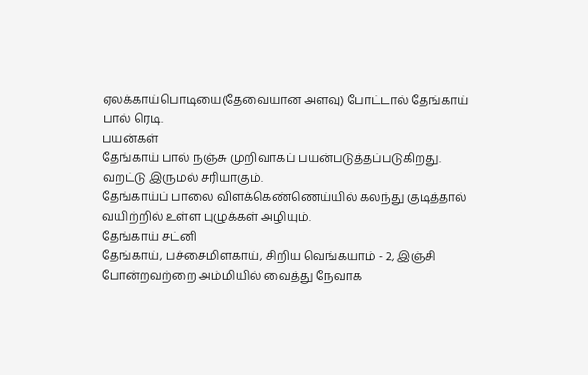ஏலக்காய்பொடியை(தேவையான அளவு) போட்டால் தேங்காய் பால் ரெடி.
பயன்கள்
தேங்காய் பால் நஞ்சு முறிவாகப் பயன்படுத்தப்படுகிறது.
வறட்டு இருமல் சரியாகும்.
தேங்காய்ப் பாலை விளக்கெண்ணெய்யில் கலந்து குடித்தால் வயிற்றில் உள்ள புழுக்கள் அழியும்.
தேங்காய் சட்னி
தேங்காய், பச்சைமிளகாய், சிறிய வெங்கயாம் - 2, இஞ்சி போன்றவற்றை அம்மியில் வைத்து நேவாக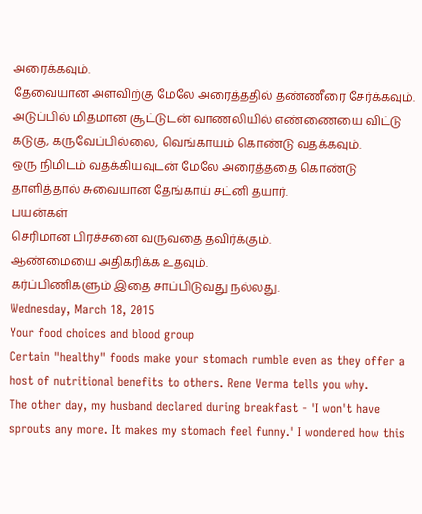அரைக்கவும்.
தேவையான அளவிற்கு மேலே அரைத்ததில் தண்ணீரை சேர்க்கவும்.
அடுப்பில் மிதமான சூட்டுடன் வாணலியில் எண்ணையை விட்டு கடுகு, கருவேப்பில்லை, வெங்காயம் கொண்டு வதக்கவும்.
ஒரு நிமிடம் வதக்கியவுடன் மேலே அரைத்ததை கொண்டு தாளித்தால் சுவையான தேங்காய் சட்னி தயார்.
பயன்கள்
செரிமான பிரச்சனை வருவதை தவிர்க்கும்.
ஆண்மையை அதிகரிக்க உதவும்.
கர்ப்பிணிகளும் இதை சாப்பிடுவது நல்லது.
Wednesday, March 18, 2015
Your food choices and blood group
Certain "healthy" foods make your stomach rumble even as they offer a host of nutritional benefits to others. Rene Verma tells you why.
The other day, my husband declared during breakfast - 'I won't have sprouts any more. It makes my stomach feel funny.' I wondered how this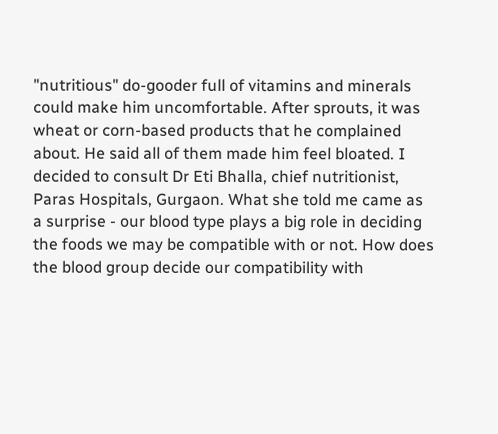"nutritious" do-gooder full of vitamins and minerals could make him uncomfortable. After sprouts, it was wheat or corn-based products that he complained about. He said all of them made him feel bloated. I decided to consult Dr Eti Bhalla, chief nutritionist, Paras Hospitals, Gurgaon. What she told me came as a surprise - our blood type plays a big role in deciding the foods we may be compatible with or not. How does the blood group decide our compatibility with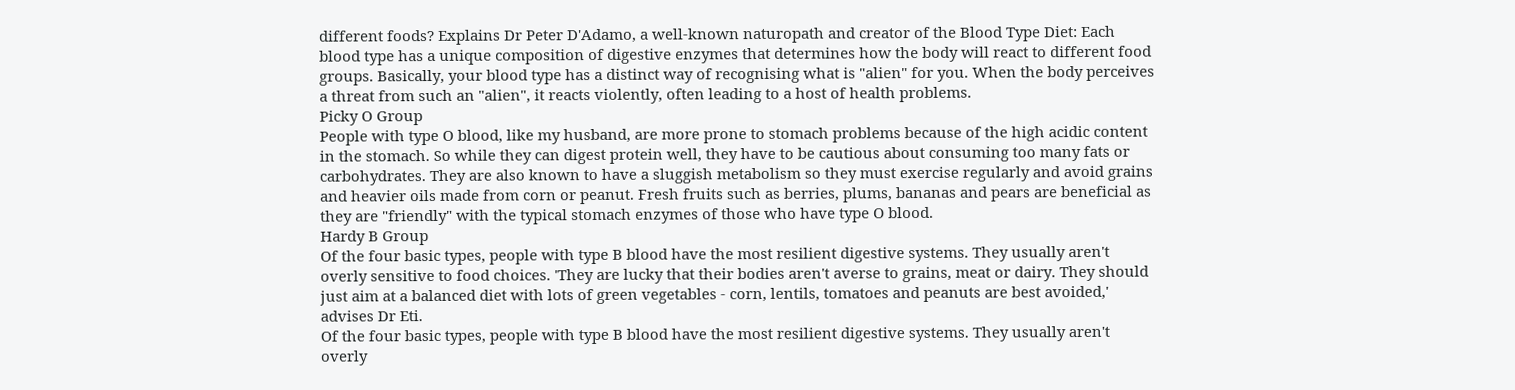different foods? Explains Dr Peter D'Adamo, a well-known naturopath and creator of the Blood Type Diet: Each blood type has a unique composition of digestive enzymes that determines how the body will react to different food groups. Basically, your blood type has a distinct way of recognising what is "alien" for you. When the body perceives a threat from such an "alien", it reacts violently, often leading to a host of health problems.
Picky O Group
People with type O blood, like my husband, are more prone to stomach problems because of the high acidic content in the stomach. So while they can digest protein well, they have to be cautious about consuming too many fats or carbohydrates. They are also known to have a sluggish metabolism so they must exercise regularly and avoid grains and heavier oils made from corn or peanut. Fresh fruits such as berries, plums, bananas and pears are beneficial as they are "friendly" with the typical stomach enzymes of those who have type O blood.
Hardy B Group
Of the four basic types, people with type B blood have the most resilient digestive systems. They usually aren't overly sensitive to food choices. 'They are lucky that their bodies aren't averse to grains, meat or dairy. They should just aim at a balanced diet with lots of green vegetables - corn, lentils, tomatoes and peanuts are best avoided,' advises Dr Eti.
Of the four basic types, people with type B blood have the most resilient digestive systems. They usually aren't overly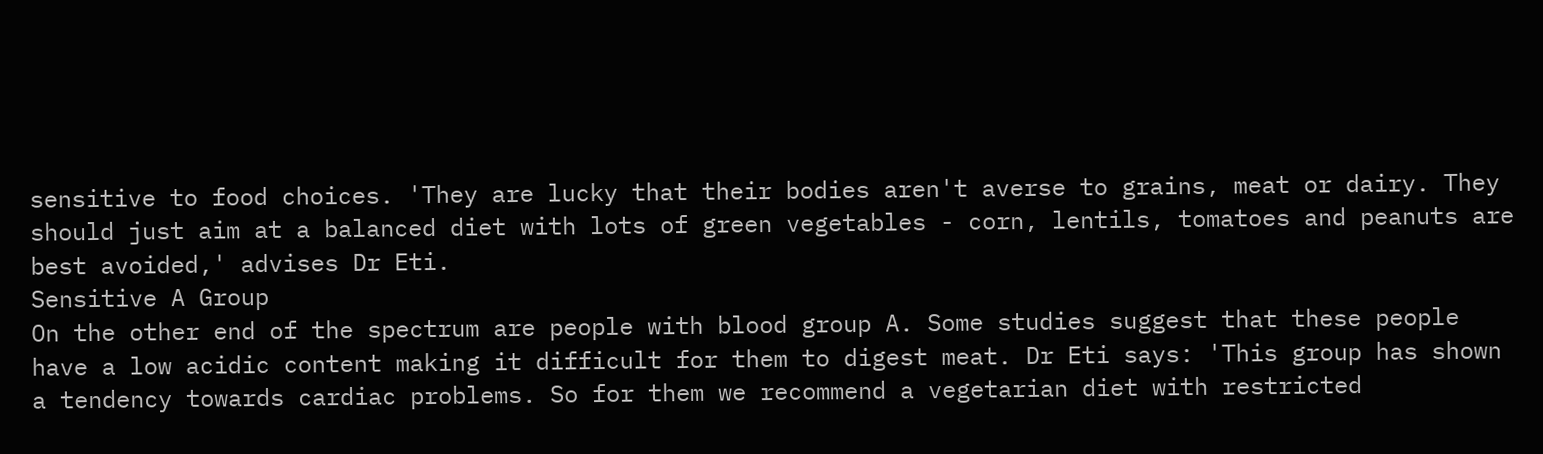sensitive to food choices. 'They are lucky that their bodies aren't averse to grains, meat or dairy. They should just aim at a balanced diet with lots of green vegetables - corn, lentils, tomatoes and peanuts are best avoided,' advises Dr Eti.
Sensitive A Group
On the other end of the spectrum are people with blood group A. Some studies suggest that these people have a low acidic content making it difficult for them to digest meat. Dr Eti says: 'This group has shown a tendency towards cardiac problems. So for them we recommend a vegetarian diet with restricted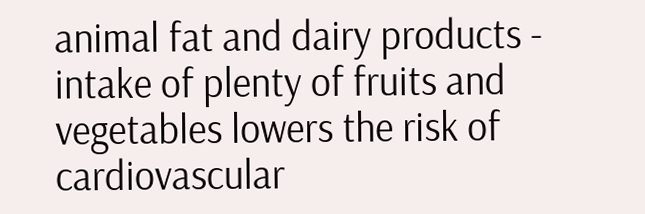animal fat and dairy products - intake of plenty of fruits and vegetables lowers the risk of cardiovascular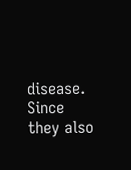disease. Since they also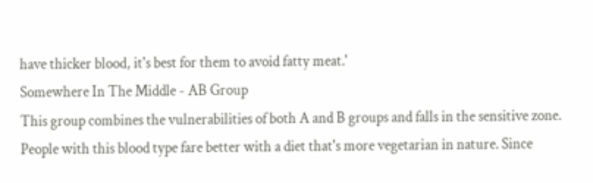have thicker blood, it's best for them to avoid fatty meat.'
Somewhere In The Middle - AB Group
This group combines the vulnerabilities of both A and B groups and falls in the sensitive zone. People with this blood type fare better with a diet that's more vegetarian in nature. Since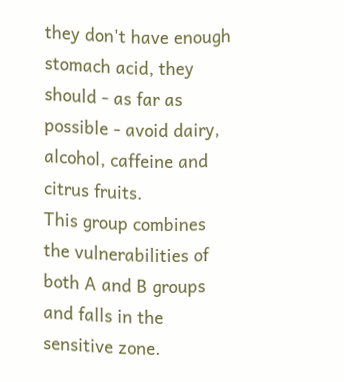they don't have enough stomach acid, they should - as far as possible - avoid dairy, alcohol, caffeine and citrus fruits.
This group combines the vulnerabilities of both A and B groups and falls in the sensitive zone.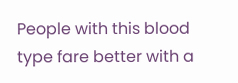People with this blood type fare better with a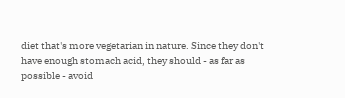diet that's more vegetarian in nature. Since they don't have enough stomach acid, they should - as far as possible - avoid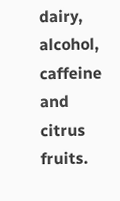dairy, alcohol, caffeine and citrus fruits.